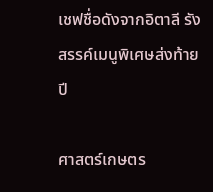เชฟชื่อดังจากอิตาลี รังสรรค์เมนูพิเศษส่งท้ายปี

ศาสตร์เกษตร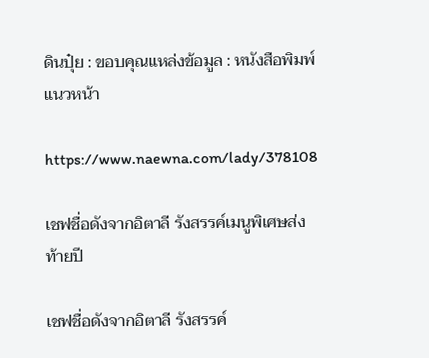ดินปุ๋ย : ขอบคุณแหล่งข้อมูล : หนังสือพิมพ์แนวหน้า

https://www.naewna.com/lady/378108

เชฟชื่อดังจากอิตาลี รังสรรค์เมนูพิเศษส่งท้ายปี

เชฟชื่อดังจากอิตาลี รังสรรค์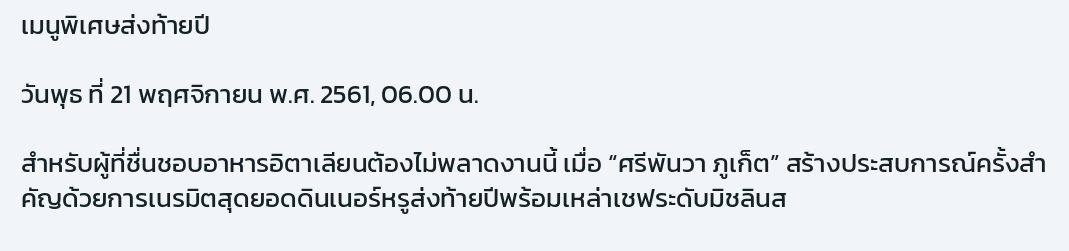เมนูพิเศษส่งท้ายปี

วันพุธ ที่ 21 พฤศจิกายน พ.ศ. 2561, 06.00 น.

สำหรับผู้ที่ชื่นชอบอาหารอิตาเลียนต้องไม่พลาดงานนี้ เมื่อ “ศรีพันวา ภูเก็ต” สร้างประสบการณ์ครั้งสำคัญด้วยการเนรมิตสุดยอดดินเนอร์หรูส่งท้ายปีพร้อมเหล่าเชฟระดับมิชลินส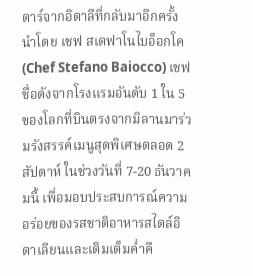ตาร์จากอิตาลีที่กลับมาอีกครั้ง นำโดย เชฟ สเตฟาโนไบอ็อกโค (Chef Stefano Baiocco) เชฟชื่อดังจากโรงแรมอันดับ 1 ใน 5 ของโลกที่บินตรงจากมิลานมาร่วมรังสรรค์เมนูสุดพิเศษตลอด 2 สัปดาห์ ในช่วงวันที่ 7-20 ธันวาคมนี้ เพื่อมอบประสบการณ์ความอร่อยของรสชาติอาหารสไตล์อิตาเลียนและเติมเต็มค่ำคื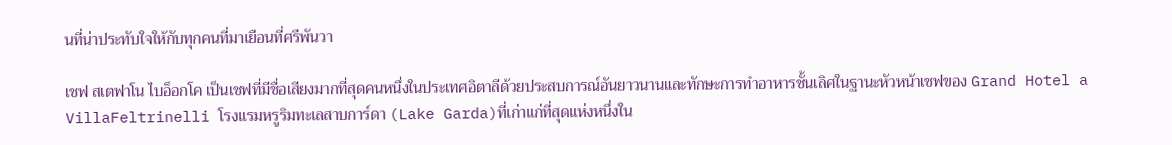นที่น่าประทับใจให้กับทุกคนที่มาเยือนที่ศรีพันวา

เชฟ สเตฟาโน ไบอ็อกโค เป็นเชฟที่มีชื่อเสียงมากที่สุดคนหนึ่งในประเทศอิตาลีด้วยประสบการณ์อันยาวนานและทักษะการทำอาหารชั้นเลิศในฐานะหัวหน้าเชฟของ Grand Hotel a VillaFeltrinelli โรงแรมหรูริมทะเลสาบการ์ดา (Lake Garda)ที่เก่าแก่ที่สุดแห่งหนึ่งใน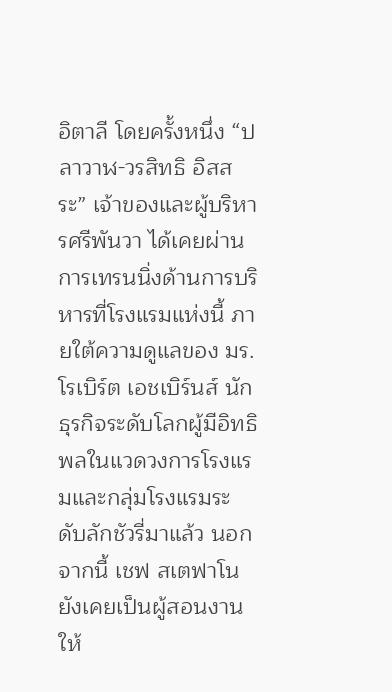อิตาลี โดยครั้งหนึ่ง “ปลาวาฬ-วรสิทธิ อิสสระ” เจ้าของและผู้บริหารศรีพันวา ได้เคยผ่านการเทรนนิ่งด้านการบริหารที่โรงแรมแห่งนี้ ภายใต้ความดูแลของ มร.โรเบิร์ต เอชเบิร์นส์ นักธุรกิจระดับโลกผู้มีอิทธิพลในแวดวงการโรงแรมและกลุ่มโรงแรมระดับลักชัวรี่มาแล้ว นอกจากนี้ เชฟ สเตฟาโน ยังเคยเป็นผู้สอนงานให้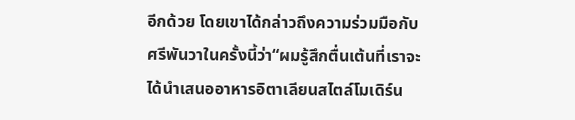อีกด้วย โดยเขาได้กล่าวถึงความร่วมมือกับศรีพันวาในครั้งนี้ว่า“ผมรู้สึกตื่นเต้นที่เราจะได้นำเสนออาหารอิตาเลียนสไตล์โมเดิร์น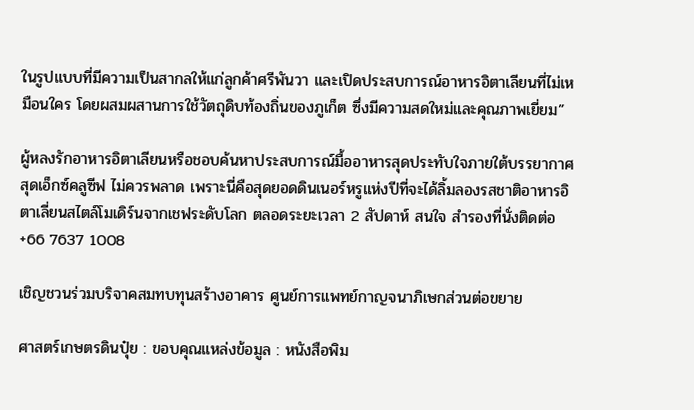ในรูปแบบที่มีความเป็นสากลให้แก่ลูกค้าศรีพันวา และเปิดประสบการณ์อาหารอิตาเลียนที่ไม่เหมือนใคร โดยผสมผสานการใช้วัตถุดิบท้องถิ่นของภูเก็ต ซึ่งมีความสดใหม่และคุณภาพเยี่ยม”

ผู้หลงรักอาหารอิตาเลียนหรือชอบค้นหาประสบการณ์มื้ออาหารสุดประทับใจภายใต้บรรยากาศสุดเอ็กซ์คลูซีฟ ไม่ควรพลาด เพราะนี่คือสุดยอดดินเนอร์หรูแห่งปีที่จะได้ลิ้มลองรสชาติอาหารอิตาเลี่ยนสไตล์โมเดิร์นจากเชฟระดับโลก ตลอดระยะเวลา 2 สัปดาห์ สนใจ สำรองที่นั่งติดต่อ +66 7637 1008

เชิญชวนร่วมบริจาคสมทบทุนสร้างอาคาร ศูนย์การแพทย์กาญจนาภิเษกส่วนต่อขยาย

ศาสตร์เกษตรดินปุ๋ย : ขอบคุณแหล่งข้อมูล : หนังสือพิม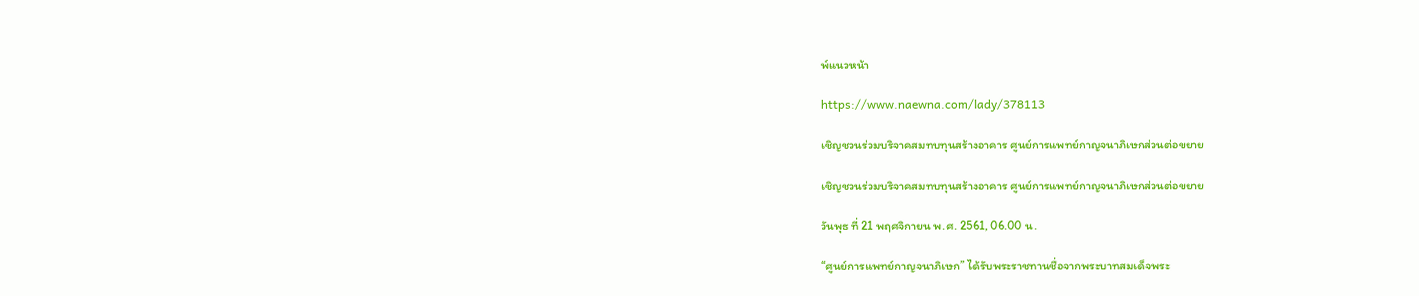พ์แนวหน้า

https://www.naewna.com/lady/378113

เชิญชวนร่วมบริจาคสมทบทุนสร้างอาคาร ศูนย์การแพทย์กาญจนาภิเษกส่วนต่อขยาย

เชิญชวนร่วมบริจาคสมทบทุนสร้างอาคาร ศูนย์การแพทย์กาญจนาภิเษกส่วนต่อขยาย

วันพุธ ที่ 21 พฤศจิกายน พ.ศ. 2561, 06.00 น.

“ศูนย์การแพทย์กาญจนาภิเษก” ได้รับพระราชทานชื่อจากพระบาทสมเด็จพระ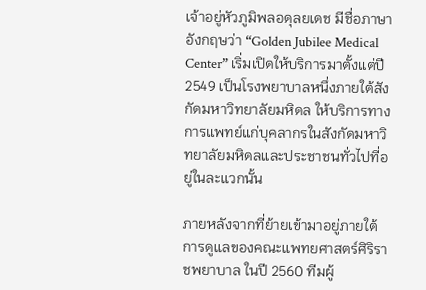เจ้าอยู่หัวภูมิพลอดุลยเดช มีชื่อภาษาอังกฤษว่า “Golden Jubilee Medical Center” เริ่มเปิดให้บริการมาตั้งแต่ปี 2549 เป็นโรงพยาบาลหนึ่งภายใต้สังกัดมหาวิทยาลัยมหิดล ให้บริการทางการแพทย์แก่บุคลากรในสังกัดมหาวิทยาลัยมหิดลและประชาชนทั่วไปที่อยู่ในละแวกนั้น

ภายหลังจากที่ย้ายเข้ามาอยู่ภายใต้การดูแลของคณะแพทยศาสตร์ศิริราชพยาบาล ในปี 2560 ทีมผู้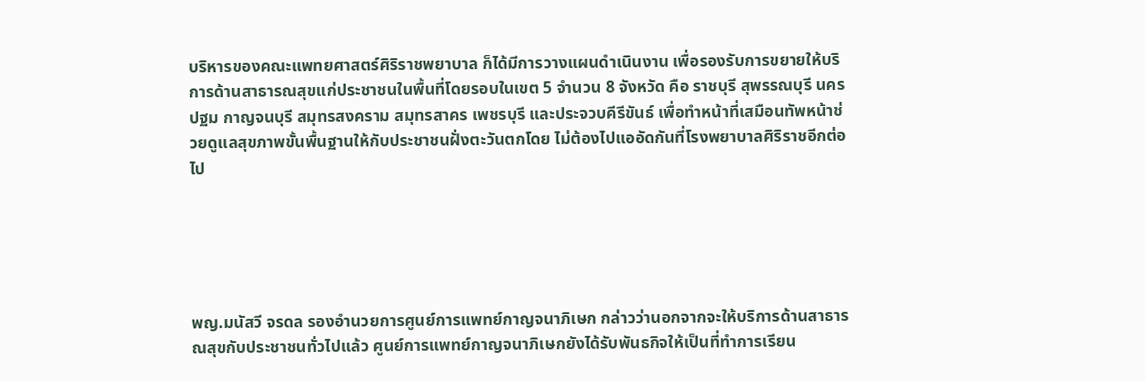บริหารของคณะแพทยศาสตร์ศิริราชพยาบาล ก็ได้มีการวางแผนดำเนินงาน เพื่อรองรับการขยายให้บริการด้านสาธารณสุขแก่ประชาชนในพื้นที่โดยรอบในเขต 5 จำนวน 8 จังหวัด คือ ราชบุรี สุพรรณบุรี นครปฐม กาญจนบุรี สมุทรสงคราม สมุทรสาคร เพชรบุรี และประจวบคีรีขันธ์ เพื่อทำหน้าที่เสมือนทัพหน้าช่วยดูแลสุขภาพขั้นพื้นฐานให้กับประชาชนฝั่งตะวันตกโดย ไม่ต้องไปแออัดกันที่โรงพยาบาลศิริราชอีกต่อไป





พญ.มนัสวี จรดล รองอำนวยการศูนย์การแพทย์กาญจนาภิเษก กล่าวว่านอกจากจะให้บริการด้านสาธารณสุขกับประชาชนทั่วไปแล้ว ศูนย์การแพทย์กาญจนาภิเษกยังได้รับพันธกิจให้เป็นที่ทำการเรียน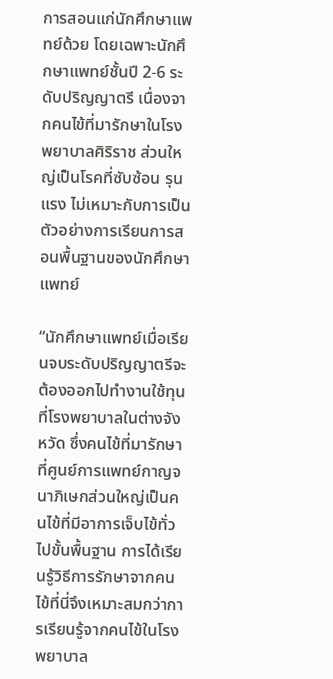การสอนแก่นักศึกษาแพทย์ด้วย โดยเฉพาะนักศึกษาแพทย์ชั้นปี 2-6 ระดับปริญญาตรี เนื่องจากคนไข้ที่มารักษาในโรงพยาบาลศิริราช ส่วนใหญ่เป็นโรคที่ซับซ้อน รุนแรง ไม่เหมาะกับการเป็นตัวอย่างการเรียนการสอนพื้นฐานของนักศึกษาแพทย์

“นักศึกษาแพทย์เมื่อเรียนจบระดับปริญญาตรีจะต้องออกไปทำงานใช้ทุนที่โรงพยาบาลในต่างจังหวัด ซึ่งคนไข้ที่มารักษาที่ศูนย์การแพทย์กาญจนาภิเษกส่วนใหญ่เป็นคนไข้ที่มีอาการเจ็บไข้ทั่วไปขั้นพื้นฐาน การได้เรียนรู้วิธีการรักษาจากคนไข้ที่นี่จึงเหมาะสมกว่าการเรียนรู้จากคนไข้ในโรงพยาบาล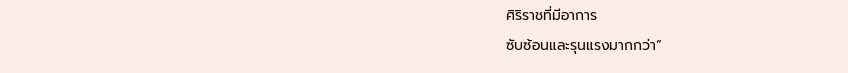ศิริราชที่มีอาการ
ซับซ้อนและรุนแรงมากกว่า”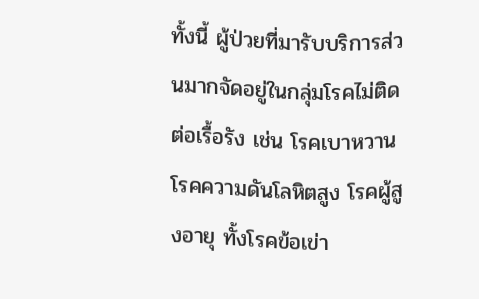ทั้งนี้ ผู้ป่วยที่มารับบริการส่วนมากจัดอยู่ในกลุ่มโรคไม่ติดต่อเรื้อรัง เช่น โรคเบาหวาน โรคความดันโลหิตสูง โรคผู้สูงอายุ ทั้งโรคข้อเข่า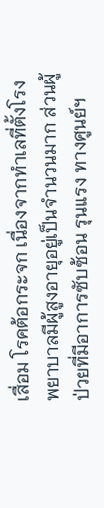เสื่อม โรคต้อกระจก เนื่องจากทำเลที่ตั้งโรงพยาบาลมีผู้สูงอายุอยู่เป็นจำนวนมาก ส่วนผู้ป่วยที่มีอาการซับซ้อน รุนแรง ทางศูนย์ฯ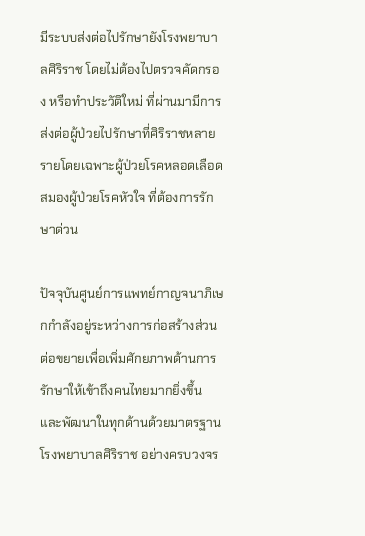มีระบบส่งต่อไปรักษายังโรงพยาบาลศิริราช โดยไม่ต้องไปตรวจคัดกรอง หรือทำประวัติใหม่ ที่ผ่านมามีการส่งต่อผู้ป่วยไปรักษาที่ศิริราชหลายรายโดยเฉพาะผู้ป่วยโรคหลอดเลือดสมองผู้ป่วยโรคหัวใจ ที่ต้องการรักษาด่วน

ปัจจุบันศูนย์การแพทย์กาญจนาภิเษกกำลังอยู่ระหว่างการก่อสร้างส่วนต่อขยายเพื่อเพิ่มศักยภาพด้านการรักษาให้เข้าถึงคนไทยมากยิ่งขึ้น และพัฒนาในทุกด้านด้วยมาตรฐานโรงพยาบาลศิริราช อย่างครบวงจร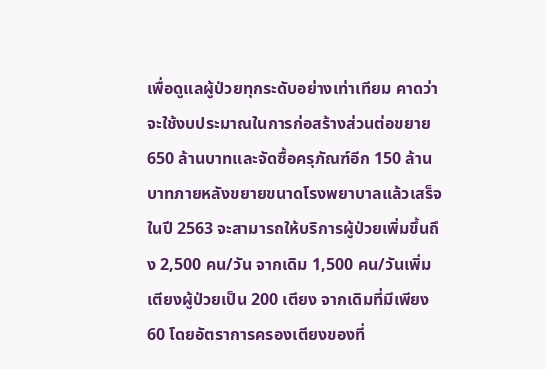เพื่อดูแลผู้ป่วยทุกระดับอย่างเท่าเทียม คาดว่าจะใช้งบประมาณในการก่อสร้างส่วนต่อขยาย 650 ล้านบาทและจัดซื้อครุภัณฑ์อีก 150 ล้านบาทภายหลังขยายขนาดโรงพยาบาลแล้วเสร็จ ในปี 2563 จะสามารถให้บริการผู้ป่วยเพิ่มขึ้นถึง 2,500 คน/วัน จากเดิม 1,500 คน/วันเพิ่มเตียงผู้ป่วยเป็น 200 เตียง จากเดิมที่มีเพียง 60 โดยอัตราการครองเตียงของที่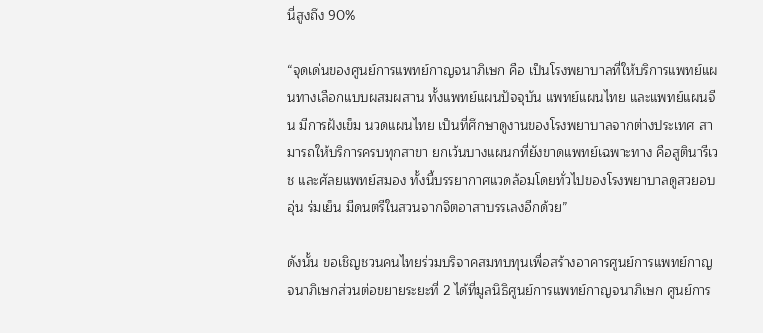นี่สูงถึง 90%

“จุดเด่นของศูนย์การแพทย์กาญจนาภิเษก คือ เป็นโรงพยาบาลที่ให้บริการแพทย์แผนทางเลือกแบบผสมผสาน ทั้งแพทย์แผนปัจจุบัน แพทย์แผนไทย และแพทย์แผนจีน มีการฝังเข็ม นวดแผนไทย เป็นที่ศึกษาดูงานของโรงพยาบาลจากต่างประเทศ สามารถให้บริการครบทุกสาขา ยกเว้นบางแผนกที่ยังขาดแพทย์เฉพาะทาง คือสูตินารีเวช และศัลยแพทย์สมอง ทั้งนี้บรรยากาศแวดล้อมโดยทั่วไปของโรงพยาบาลดูสวยอบอุ่น ร่มเย็น มีดนตรีในสวนจากจิตอาสาบรรเลงอีกด้วย”

ดังนั้น ขอเชิญชวนคนไทยร่วมบริจาคสมทบทุนเพื่อสร้างอาคารศูนย์การแพทย์กาญจนาภิเษกส่วนต่อขยายระยะที่ 2 ได้ที่มูลนิธิศูนย์การแพทย์กาญจนาภิเษก ศูนย์การ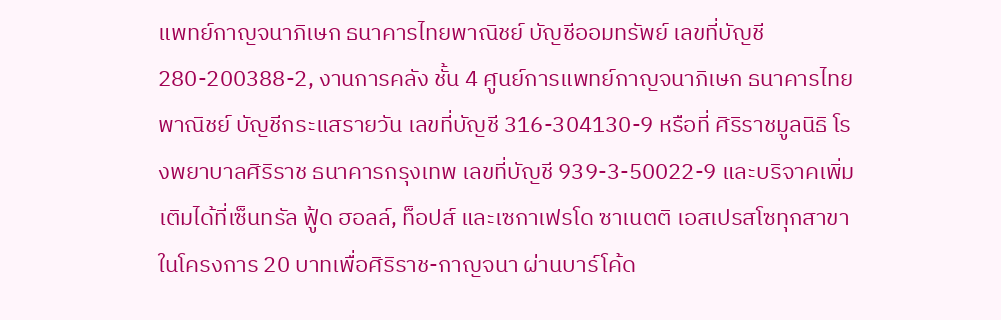แพทย์กาญจนาภิเษก ธนาคารไทยพาณิชย์ บัญชีออมทรัพย์ เลขที่บัญชี 280-200388-2, งานการคลัง ชั้น 4 ศูนย์การแพทย์กาญจนาภิเษก ธนาคารไทยพาณิชย์ บัญชีกระแสรายวัน เลขที่บัญชี 316-304130-9 หรือที่ ศิริราชมูลนิธิ โรงพยาบาลศิริราช ธนาคารกรุงเทพ เลขที่บัญชี 939-3-50022-9 และบริจาคเพิ่มเติมได้ที่เซ็นทรัล ฟู้ด ฮอลล์, ท็อปส์ และเซกาเฟรโด ซาเนตติ เอสเปรสโซทุกสาขา ในโครงการ 20 บาทเพื่อศิริราช-กาญจนา ผ่านบาร์โค้ด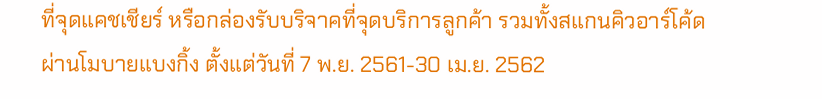ที่จุดแคชเชียร์ หรือกล่องรับบริจาคที่จุดบริการลูกค้า รวมทั้งสแกนคิวอาร์โค้ดผ่านโมบายแบงกิ้ง ตั้งแต่วันที่ 7 พ.ย. 2561-30 เม.ย. 2562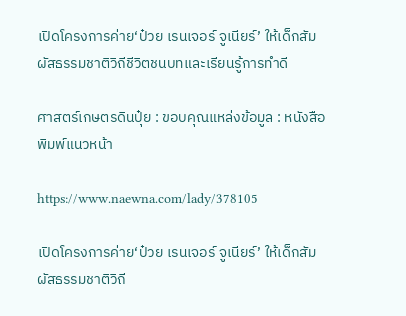เปิดโครงการค่าย‘ป๋วย เรนเจอร์ จูเนียร์’ ให้เด็กสัมผัสธรรมชาติวิถีชีวิตชนบทและเรียนรู้การทำดี

ศาสตร์เกษตรดินปุ๋ย : ขอบคุณแหล่งข้อมูล : หนังสือพิมพ์แนวหน้า

https://www.naewna.com/lady/378105

เปิดโครงการค่าย‘ป๋วย เรนเจอร์ จูเนียร์’ ให้เด็กสัมผัสธรรมชาติวิถี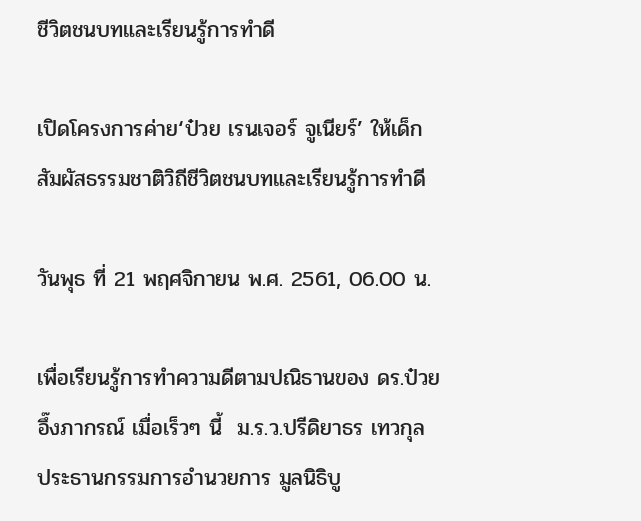ชีวิตชนบทและเรียนรู้การทำดี

เปิดโครงการค่าย‘ป๋วย เรนเจอร์ จูเนียร์’ ให้เด็กสัมผัสธรรมชาติวิถีชีวิตชนบทและเรียนรู้การทำดี

วันพุธ ที่ 21 พฤศจิกายน พ.ศ. 2561, 06.00 น.

เพื่อเรียนรู้การทำความดีตามปณิธานของ ดร.ป๋วย อึ๊งภากรณ์ เมื่อเร็วๆ นี้  ม.ร.ว.ปรีดิยาธร เทวกุล ประธานกรรมการอำนวยการ มูลนิธิบู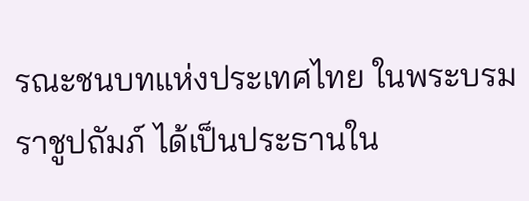รณะชนบทแห่งประเทศไทย ในพระบรมราชูปถัมภ์ ได้เป็นประธานใน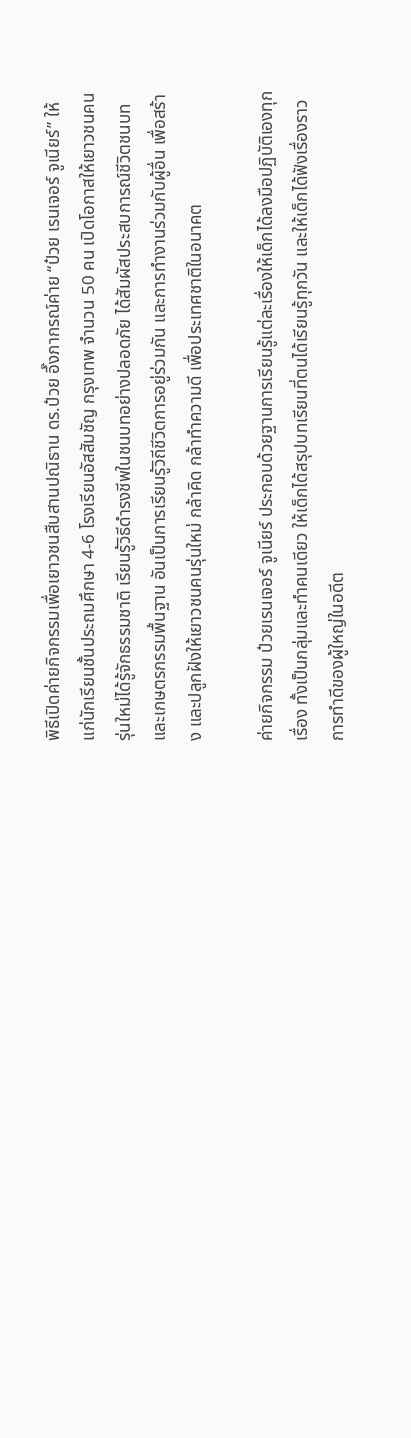พิธีเปิดค่ายกิจกรรมเพื่อเยาวชนสืบสานปณิธาน ดร.ป๋วย อึ๊งภากรณ์ค่าย “ป๋วย เรนเจอร์ จูเนียร์” ให้แก่นักเรียนชั้นประถมศึกษา 4-6 โรงเรียนอัสสัมชัญ กรุงเทพ จำนวน 50 คน เปิดโอกาสให้เยาวชนคนรุ่นใหม่ได้รู้จักธรรมชาติ เรียนรู้วิธีดำรงชีพในชนบทอย่างปลอดภัย ได้สัมผัสประสบการณ์ชีวิตชนบท และเกษตรกรรมพื้นฐาน อันเป็นการเรียนรู้วิถีชีวิตการอยู่ร่วมกัน และการทำงานร่วมกับผู้อื่น เพื่อสร้าง และปลูกฝังให้เยาวชนคนรุ่นใหม่ กล้าคิด กล้าทำความดี เพื่อประเทศชาติในอนาคต

ค่ายกิจกรรม ป๋วยเรนเจอร์ จูเนียร์ ประกอบด้วยฐานการเรียนรู้แต่ละเรื่องให้เด็กได้ลงมือปฏิบัติเองทุกเรื่อง ทั้งเป็นกลุ่มและทำคนเดียว ให้เด็กได้สรุปบทเรียนที่ตนได้เรียนรู้ทุกวัน และให้เด็กได้ฟังเรื่องราวการทำดีของผู้ใหญ่ในอดีต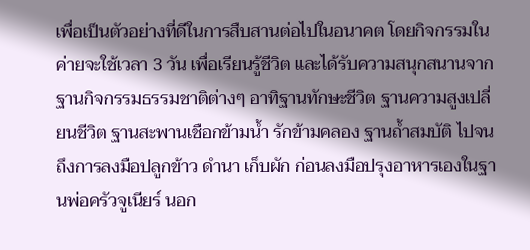เพื่อเป็นตัวอย่างที่ดีในการสืบสานต่อไปในอนาคต โดยกิจกรรมในค่ายจะใช้เวลา 3 วัน เพื่อเรียนรู้ชีวิต และได้รับความสนุกสนานจากฐานกิจกรรมธรรมชาติต่างๆ อาทิฐานทักษะชีวิต ฐานความสูงเปลี่ยนชีวิต ฐานสะพานเชือกข้ามน้ำ รักข้ามคลอง ฐานถ้ำสมบัติ ไปจนถึงการลงมือปลูกข้าว ดำนา เก็บผัก ก่อนลงมือปรุงอาหารเองในฐานพ่อครัวจูเนียร์ นอก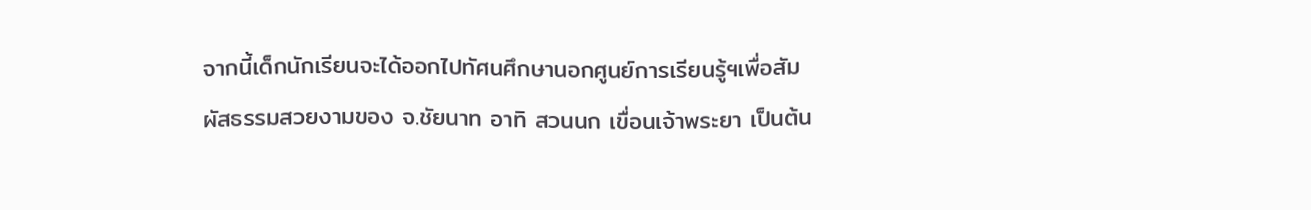จากนี้เด็กนักเรียนจะได้ออกไปทัศนศึกษานอกศูนย์การเรียนรู้ฯเพื่อสัมผัสธรรมสวยงามของ จ.ชัยนาท อาทิ สวนนก เขื่อนเจ้าพระยา เป็นต้น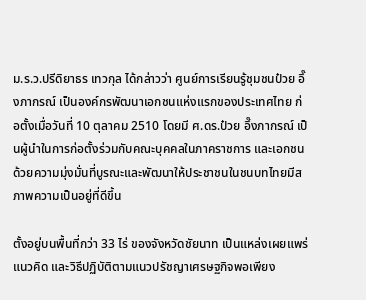ม.ร.ว.ปรีดิยาธร เทวกุล ได้กล่าวว่า ศูนย์การเรียนรู้ชุมชนป๋วย อึ๊งภากรณ์ เป็นองค์กรพัฒนาเอกชนแห่งแรกของประเทศไทย ก่อตั้งเมื่อวันที่ 10 ตุลาคม 2510 โดยมี ศ.ดร.ป๋วย อึ๊งภากรณ์ เป็นผู้นำในการก่อตั้งร่วมกับคณะบุคคลในภาคราชการ และเอกชน ด้วยความมุ่งมั่นที่บูรณะและพัฒนาให้ประชาชนในชนบทไทยมีสภาพความเป็นอยู่ที่ดีขึ้น

ตั้งอยู่บนพื้นที่กว่า 33 ไร่ ของจังหวัดชัยนาท เป็นแหล่งเผยแพร่แนวคิด และวิธีปฏิบัติตามแนวปรัชญาเศรษฐกิจพอเพียง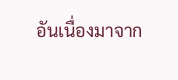อันเนื่องมาจาก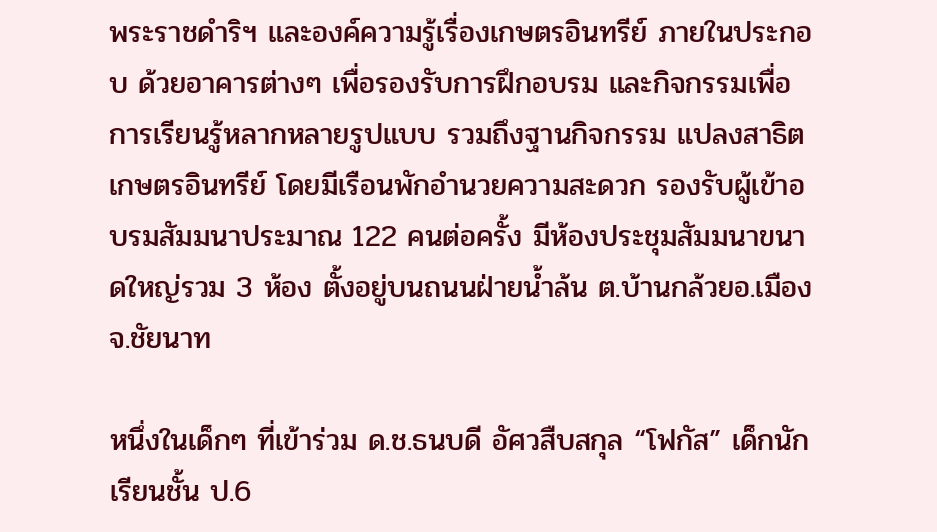พระราชดำริฯ และองค์ความรู้เรื่องเกษตรอินทรีย์ ภายในประกอบ ด้วยอาคารต่างๆ เพื่อรองรับการฝึกอบรม และกิจกรรมเพื่อการเรียนรู้หลากหลายรูปแบบ รวมถึงฐานกิจกรรม แปลงสาธิต เกษตรอินทรีย์ โดยมีเรือนพักอำนวยความสะดวก รองรับผู้เข้าอบรมสัมมนาประมาณ 122 คนต่อครั้ง มีห้องประชุมสัมมนาขนาดใหญ่รวม 3 ห้อง ตั้งอยู่บนถนนฝ่ายน้ำล้น ต.บ้านกล้วยอ.เมือง จ.ชัยนาท

หนึ่งในเด็กๆ ที่เข้าร่วม ด.ช.ธนบดี อัศวสืบสกุล “โฟกัส” เด็กนักเรียนชั้น ป.6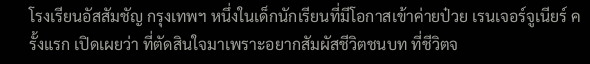โรงเรียนอัสสัมชัญ กรุงเทพฯ หนึ่งในเด็กนักเรียนที่มีโอกาสเข้าค่ายป๋วย เรนเจอร์จูเนียร์ ครั้งแรก เปิดเผยว่า ที่ตัดสินใจมาเพราะอยากสัมผัสชีวิตชนบท ที่ชีวิตจ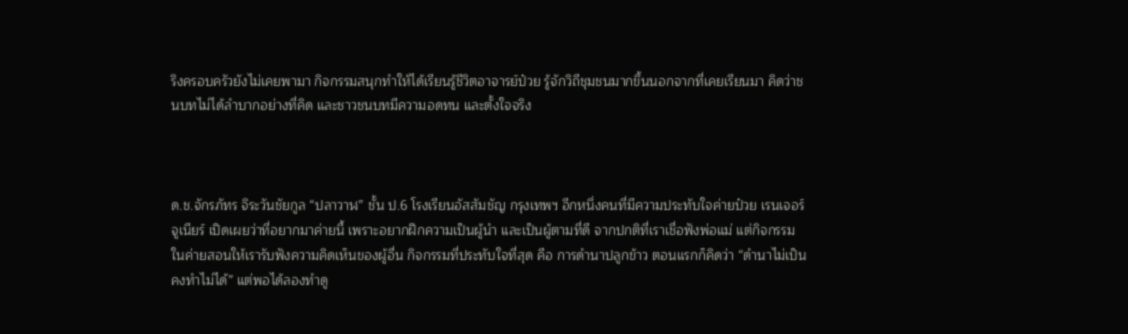ริงครอบครัวยังไม่เคยพามา กิจกรรมสนุกทำให้ได้เรียนรู้ชีวิตอาจารย์ป๋วย รู้จักวิถีชุมชนมากขึ้นนอกจากที่เคยเรียนมา คิดว่าชนบทไม่ได้ลำบากอย่างที่คิด และชาวชนบทมีความอดทน และตั้งใจจริง



ด.ช.จักรภัทร จิระวันชัยกูล “ปลาวาฬ” ชั้น ป.6 โรงเรียนอัสสัมชัญ กรุงเทพฯ อีกหนึ่งคนที่มีความประทับใจค่ายป๋วย เรนเจอร์ จูเนียร์ เปิดเผยว่าที่อยากมาค่ายนี้ เพราะอยากฝึกความเป็นผู้นำ และเป็นผู้ตามที่ดี จากปกติที่เราเชื่อฟังพ่อแม่ แต่กิจกรรมในค่ายสอนให้เรารับฟังความคิดเห็นของผู้อื่น กิจกรรมที่ประทับใจที่สุด คือ การดำนาปลูกข้าว ตอนแรกก็คิดว่า “ดำนาไม่เป็น คงทำไม่ได้” แต่พอได้ลองทำดู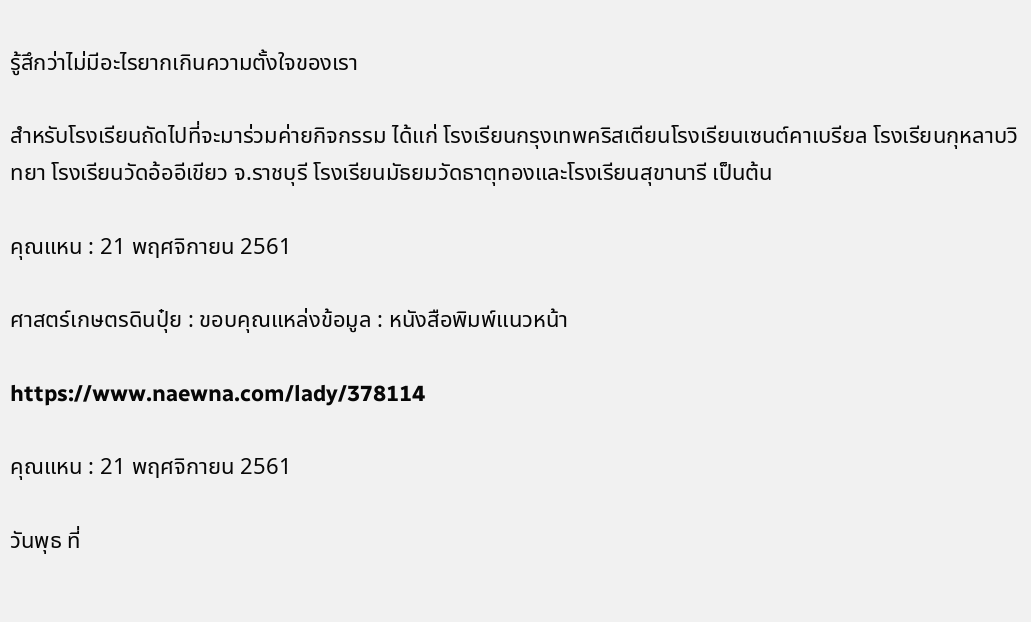รู้สึกว่าไม่มีอะไรยากเกินความตั้งใจของเรา

สำหรับโรงเรียนถัดไปที่จะมาร่วมค่ายกิจกรรม ได้แก่ โรงเรียนกรุงเทพคริสเตียนโรงเรียนเซนต์คาเบรียล โรงเรียนกุหลาบวิทยา โรงเรียนวัดอ้ออีเขียว จ.ราชบุรี โรงเรียนมัธยมวัดธาตุทองและโรงเรียนสุขานารี เป็นต้น

คุณแหน : 21 พฤศจิกายน 2561

ศาสตร์เกษตรดินปุ๋ย : ขอบคุณแหล่งข้อมูล : หนังสือพิมพ์แนวหน้า

https://www.naewna.com/lady/378114

คุณแหน : 21 พฤศจิกายน 2561

วันพุธ ที่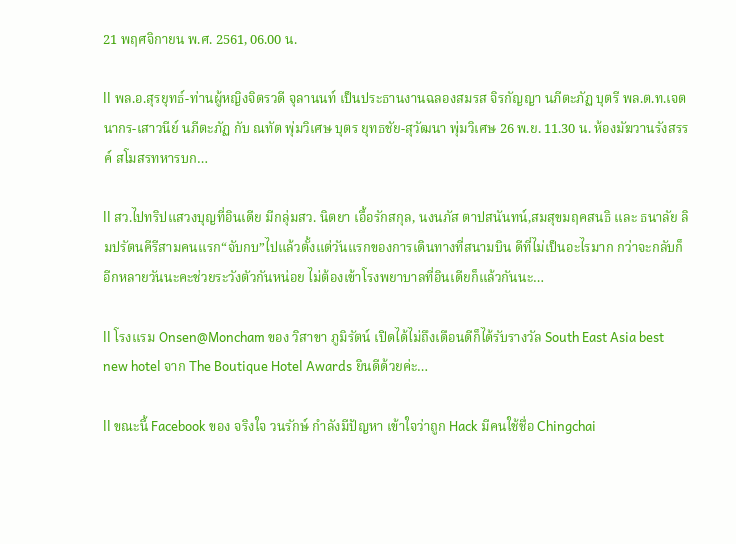21 พฤศจิกายน พ.ศ. 2561, 06.00 น.

ll พล.อ.สุรยุทธ์-ท่านผู้หญิงจิตรวดี จุลานนท์ เป็นประธานงานฉลองสมรส จิรกัญญา นภีตะภัฏ บุตรี พล.ต.ท.เจตนากร-เสาวนีย์ นภีตะภัฏ กับ ณทัต พุ่มวิเศษ บุตร ยุทธชัย-สุวัฒนา พุ่มวิเศษ 26 พ.ย. 11.30 น. ห้องมัฆวานรังสรรค์ สโมสรทหารบก…

ll สว.ไปทริปแสวงบุญที่อินเดีย มีกลุ่มสว. นิตยา เอื้อรักสกุล, นงนภัส ตาปสนันทน์,สมสุขมฤคสนธิ และ ธนาลัย ลิมปรัตนคีรีสามคนแรก“จับกบ”ไปแล้วตั้งแต่วันแรกของการเดินทางที่สนามบิน ดีที่ไม่เป็นอะไรมาก กว่าจะกลับก็อีกหลายวันนะคะช่วยระวังตัวกันหน่อย ไม่ต้องเข้าโรงพยาบาลที่อินเดียก็แล้วกันนะ…

ll โรงแรม Onsen@Moncham ของ วิสาขา ภูมิรัตน์ เปิดได้ไม่ถึงเดือนดีก็ได้รับรางวัล South East Asia best new hotel จาก The Boutique Hotel Awards ยินดีด้วยค่ะ…

ll ขณะนี้ Facebook ของ จริงใจ วนรักษ์ กำลังมีปัญหา เข้าใจว่าถูก Hack มีคนใช้ชื่อ Chingchai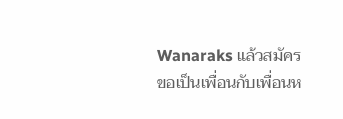Wanaraks แล้วสมัคร
ขอเป็นเพื่อนกับเพื่อนห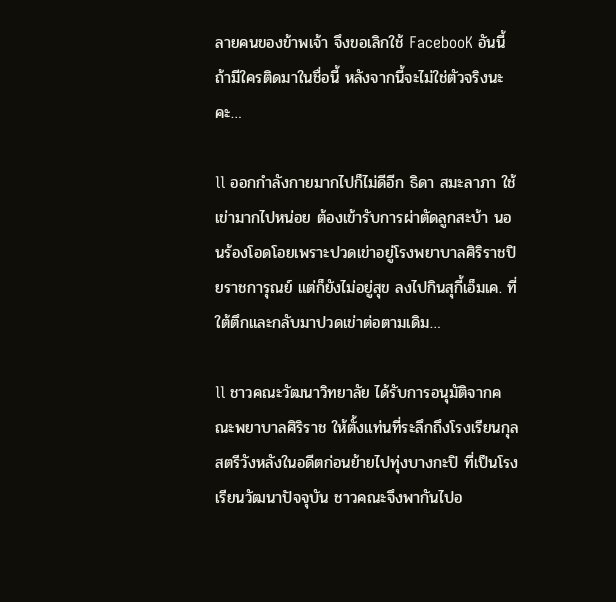ลายคนของข้าพเจ้า จึงขอเลิกใช้ FacebooK อันนี้ถ้ามีใครติดมาในชื่อนี้ หลังจากนี้จะไม่ใช่ตัวจริงนะคะ…

ll ออกกำลังกายมากไปก็ไม่ดีอีก ธิดา สมะลาภา ใช้เข่ามากไปหน่อย ต้องเข้ารับการผ่าตัดลูกสะบ้า นอนร้องโอดโอยเพราะปวดเข่าอยู่โรงพยาบาลศิริราชปิยราชการุณย์ แต่ก็ยังไม่อยู่สุข ลงไปกินสุกี้เอ็มเค. ที่ใต้ตึกและกลับมาปวดเข่าต่อตามเดิม…

ll ชาวคณะวัฒนาวิทยาลัย ได้รับการอนุมัติจากคณะพยาบาลศิริราช ให้ตั้งแท่นที่ระลึกถึงโรงเรียนกุลสตรีวังหลังในอดีตก่อนย้ายไปทุ่งบางกะปิ ที่เป็นโรงเรียนวัฒนาปัจจุบัน ชาวคณะจึงพากันไปอ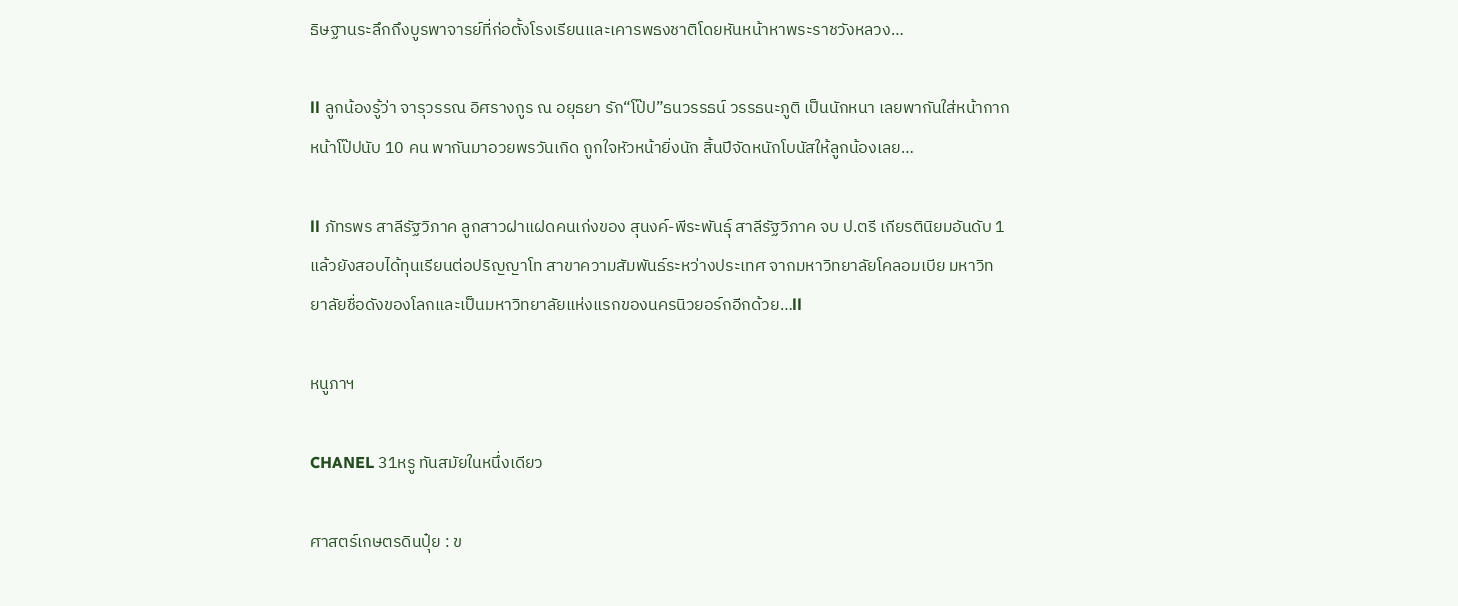ธิษฐานระลึกถึงบูรพาจารย์ที่ก่อตั้งโรงเรียนและเคารพธงชาติโดยหันหน้าหาพระราชวังหลวง…

ll ลูกน้องรู้ว่า จารุวรรณ อิศรางกูร ณ อยุธยา รัก“โป๊ป”ธนวรรธน์ วรรธนะภูติ เป็นนักหนา เลยพากันใส่หน้ากากหน้าโป๊ปนับ 10 คน พากันมาอวยพรวันเกิด ถูกใจหัวหน้ายิ่งนัก สิ้นปีจัดหนักโบนัสให้ลูกน้องเลย…

ll ภัทรพร สาลีรัฐวิภาค ลูกสาวฝาแฝดคนเก่งของ สุนงค์-พีระพันธุ์ สาลีรัฐวิภาค จบ ป.ตรี เกียรตินิยมอันดับ 1 แล้วยังสอบได้ทุนเรียนต่อปริญญาโท สาขาความสัมพันธ์ระหว่างประเทศ จากมหาวิทยาลัยโคลอมเบีย มหาวิทยาลัยชื่อดังของโลกและเป็นมหาวิทยาลัยแห่งแรกของนครนิวยอร์กอีกด้วย…ll

หนูภาฯ

CHANEL 31หรู ทันสมัยในหนึ่งเดียว

ศาสตร์เกษตรดินปุ๋ย : ข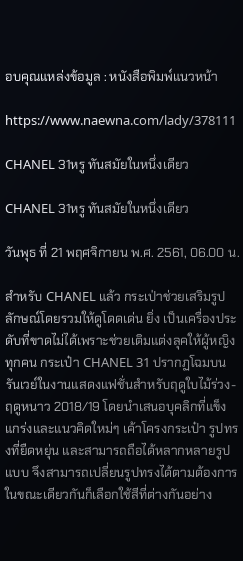อบคุณแหล่งข้อมูล : หนังสือพิมพ์แนวหน้า

https://www.naewna.com/lady/378111

CHANEL 31หรู ทันสมัยในหนึ่งเดียว

CHANEL 31หรู ทันสมัยในหนึ่งเดียว

วันพุธ ที่ 21 พฤศจิกายน พ.ศ. 2561, 06.00 น.

สำหรับ CHANEL แล้ว กระเป่าช่วยเสริมรูปลักษณ์โดยรวมให้ดูโดดเด่น ยิ่ง เป็นเครื่องประดับที่ขาดไม่ได้เพราะช่วยเติมแต่งลุคให้ผู้หญิงทุกคน กระเป๋า CHANEL 31 ปรากฏโฉมบนรันเวย์ในงานแสดงแฟชั่นสำหรับฤดูใบไม้ร่วง-ฤดูหนาว 2018/19 โดยนำเสนอบุคลิกที่แข็งแกร่งและแนวคิดใหม่ๆ เค้าโครงกระเป๋า รูปทรงที่ยืดหยุ่น และสามารถถือได้หลากหลายรูปแบบ จึงสามารถเปลี่ยนรูปทรงได้ตามต้องการ ในขณะเดียวกันก็เลือกใช้สีที่ต่างกันอย่าง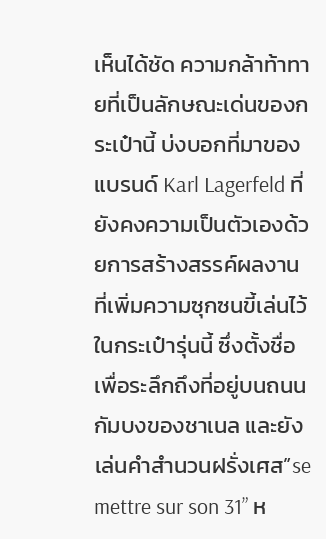เห็นได้ชัด ความกล้าท้าทายที่เป็นลักษณะเด่นของกระเป๋านี้ บ่งบอกที่มาของแบรนด์ Karl Lagerfeld ที่ยังคงความเป็นตัวเองด้วยการสร้างสรรค์ผลงานที่เพิ่มความซุกซนขี้เล่นไว้ในกระเป๋ารุ่นนี้ ซึ่งตั้งชื่อเพื่อระลึกถึงที่อยู่บนถนนกัมบงของชาเนล และยังเล่นคำสำนวนฝรั่งเศส”se mettre sur son 31” ห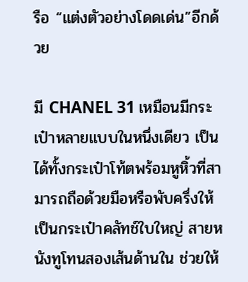รือ “แต่งตัวอย่างโดดเด่น”อีกด้วย

มี CHANEL 31 เหมือนมีกระเป๋าหลายแบบในหนึ่งเดียว เป็นได้ทั้งกระเป๋าโท้ตพร้อมหูหิ้วที่สามารถถือด้วยมือหรือพับครึ่งให้เป็นกระเป๋าคลัทช์ใบใหญ่ สายหนังทูโทนสองเส้นด้านใน ช่วยให้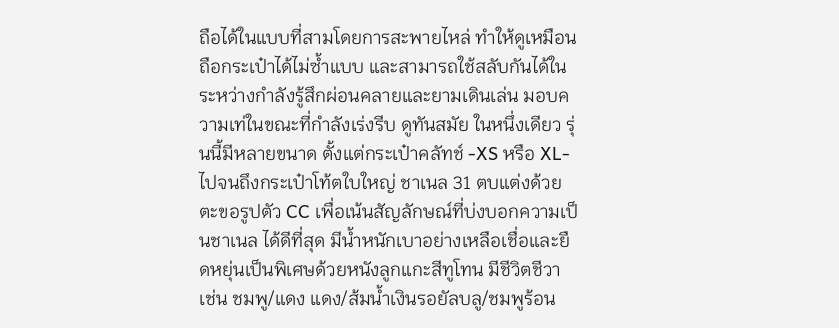ถือได้ในแบบที่สามโดยการสะพายไหล่ ทำให้ดูเหมือนถือกระเป๋าได้ไม่ซ้ำแบบ และสามารถใช้สลับกันได้ในระหว่างกำลังรู้สึกผ่อนคลายและยามเดินเล่น มอบความเท่ในขณะที่กำลังเร่งรีบ ดูทันสมัย ในหนึ่งเดียว รุ่นนี้มีหลายขนาด ตั้งแต่กระเป๋าคลัทช์ -XS หรือ XL- ไปจนถึงกระเป๋าโท้ตใบใหญ่ ชาเนล 31 ตบแต่งด้วยตะขอรูปตัว CC เพื่อเน้นสัญลักษณ์ที่บ่งบอกความเป็นชาเนล ได้ดีที่สุด มีน้ำหนักเบาอย่างเหลือเชื่อและยืดหยุ่นเป็นพิเศษด้วยหนังลูกแกะสีทูโทน มีชีวิตชีวา เช่น ชมพู/แดง แดง/ส้มน้ำเงินรอยัลบลู/ชมพูร้อน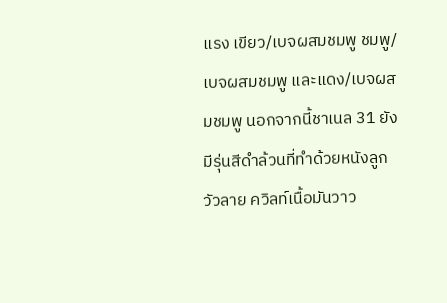แรง เขียว/เบจผสมชมพู ชมพู/เบจผสมชมพู และแดง/เบจผสมชมพู นอกจากนี้ชาเนล 31 ยังมีรุ่นสีดำล้วนที่ทำด้วยหนังลูกวัวลาย ควิลท์เนื้อมันวาว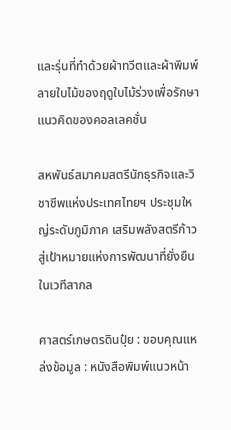และรุ่นที่ทำด้วยผ้าทวีตและผ้าพิมพ์ลายใบไม้ของฤดูใบไม้ร่วงเพื่อรักษาแนวคิดของคอลเลคชั่น

สหพันธ์สมาคมสตรีนักธุรกิจและวิชาชีพแห่งประเทศไทยฯ ประชุมใหญ่ระดับภูมิภาค เสริมพลังสตรีก้าวสู่เป้าหมายแห่งการพัฒนาที่ยั่งยืนในเวทีสากล

ศาสตร์เกษตรดินปุ๋ย : ขอบคุณแหล่งข้อมูล : หนังสือพิมพ์แนวหน้า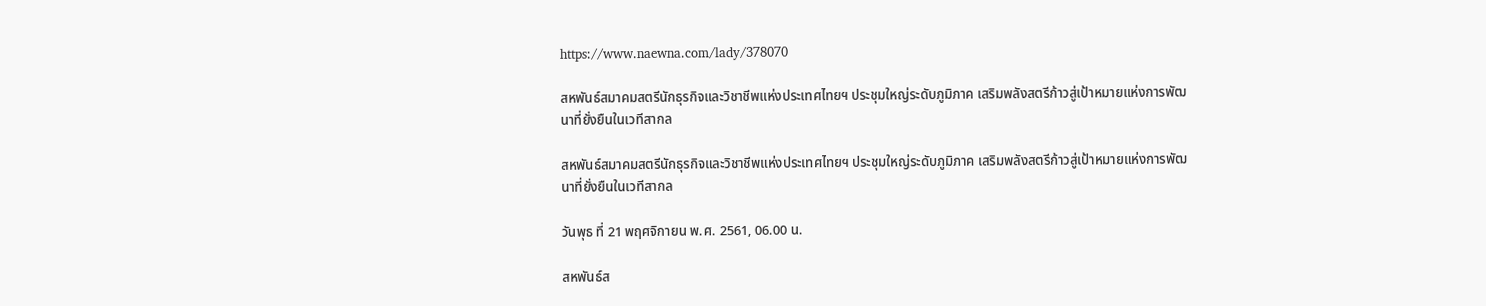https://www.naewna.com/lady/378070

สหพันธ์สมาคมสตรีนักธุรกิจและวิชาชีพแห่งประเทศไทยฯ ประชุมใหญ่ระดับภูมิภาค เสริมพลังสตรีก้าวสู่เป้าหมายแห่งการพัฒนาที่ยั่งยืนในเวทีสากล

สหพันธ์สมาคมสตรีนักธุรกิจและวิชาชีพแห่งประเทศไทยฯ ประชุมใหญ่ระดับภูมิภาค เสริมพลังสตรีก้าวสู่เป้าหมายแห่งการพัฒนาที่ยั่งยืนในเวทีสากล

วันพุธ ที่ 21 พฤศจิกายน พ.ศ. 2561, 06.00 น.

สหพันธ์ส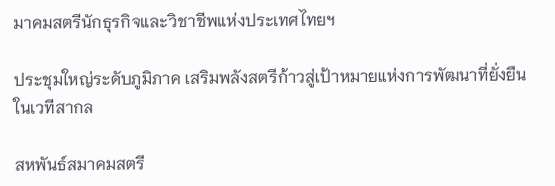มาคมสตรีนักธุรกิจและวิชาชีพแห่งประเทศไทยฯ

ประชุมใหญ่ระดับภูมิภาค เสริมพลังสตรีก้าวสู่เป้าหมายแห่งการพัฒนาที่ยั่งยืนในเวทีสากล

สหพันธ์สมาคมสตรี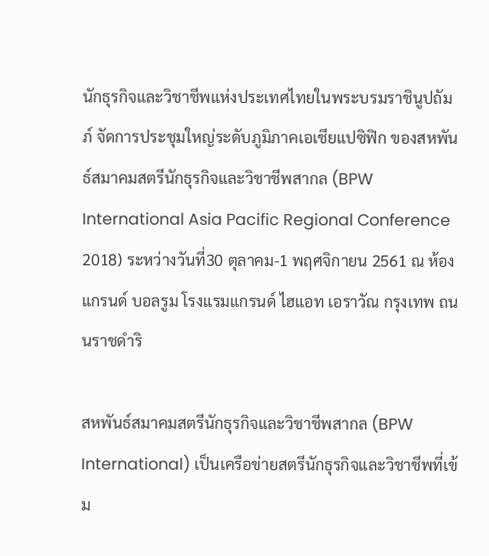นักธุรกิจและวิชาชีพแห่งประเทศไทยในพระบรมราชินูปถัมภ์ จัดการประชุมใหญ่ระดับภูมิภาคเอเชียแปซิฟิก ของสหพันธ์สมาคมสตรีนักธุรกิจและวิชาชีพสากล (BPW International Asia Pacific Regional Conference 2018) ระหว่างวันที่30 ตุลาคม-1 พฤศจิกายน 2561 ณ ห้องแกรนด์ บอลรูม โรงแรมแกรนด์ ไฮแอท เอราวัณ กรุงเทพ ถนนราชดำริ

สหพันธ์สมาคมสตรีนักธุรกิจและวิชาชีพสากล (BPW International) เป็นเครือข่ายสตรีนักธุรกิจและวิชาชีพที่เข้ม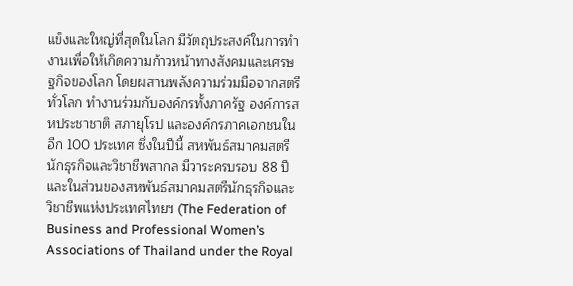แข็งและใหญ่ที่สุดในโลก มีวัตถุประสงค์ในการทำงานเพื่อให้เกิดความก้าวหน้าทางสังคมและเศรษฐกิจของโลก โดยผสานพลังความร่วมมือจากสตรีทั่วโลก ทำงานร่วมกับองค์กรทั้งภาครัฐ องค์การสหประชาชาติ สภายุโรป และองค์กรภาคเอกชนในอีก 100 ประเทศ ซึ่งในปีนี้ สหพันธ์สมาคมสตรีนักธุรกิจและวิชาชีพสากล มีวาระครบรอบ 88 ปี และในส่วนของสหพันธ์สมาคมสตรีนักธุรกิจและวิชาชีพแห่งประเทศไทยฯ (The Federation of Business and Professional Women’s Associations of Thailand under the Royal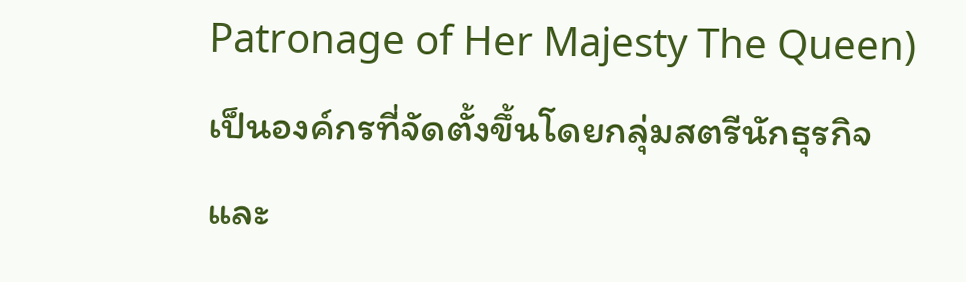Patronage of Her Majesty The Queen) เป็นองค์กรที่จัดตั้งขึ้นโดยกลุ่มสตรีนักธุรกิจและ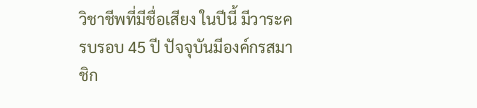วิชาชีพที่มีชื่อเสียง ในปีนี้ มีวาระครบรอบ 45 ปี ปัจจุบันมีองค์กรสมาชิก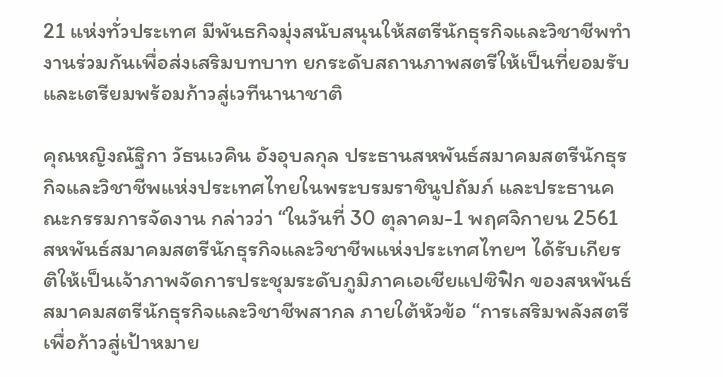21 แห่งทั่วประเทศ มีพันธกิจมุ่งสนับสนุนให้สตรีนักธุรกิจและวิชาชีพทำงานร่วมกันเพื่อส่งเสริมบทบาท ยกระดับสถานภาพสตรีให้เป็นที่ยอมรับและเตรียมพร้อมก้าวสู่เวทีนานาชาติ

คุณหญิงณัฐิกา วัธนเวคิน อังอุบลกุล ประธานสหพันธ์สมาคมสตรีนักธุรกิจและวิชาชีพแห่งประเทศไทยในพระบรมราชินูปถัมภ์ และประธานคณะกรรมการจัดงาน กล่าวว่า “ในวันที่ 30 ตุลาคม-1 พฤศจิกายน 2561 สหพันธ์สมาคมสตรีนักธุรกิจและวิชาชีพแห่งประเทศไทยฯ ได้รับเกียรติให้เป็นเจ้าภาพจัดการประชุมระดับภูมิภาคเอเชียแปซิฟิก ของสหพันธ์สมาคมสตรีนักธุรกิจและวิชาชีพสากล ภายใต้หัวข้อ “การเสริมพลังสตรีเพื่อก้าวสู่เป้าหมาย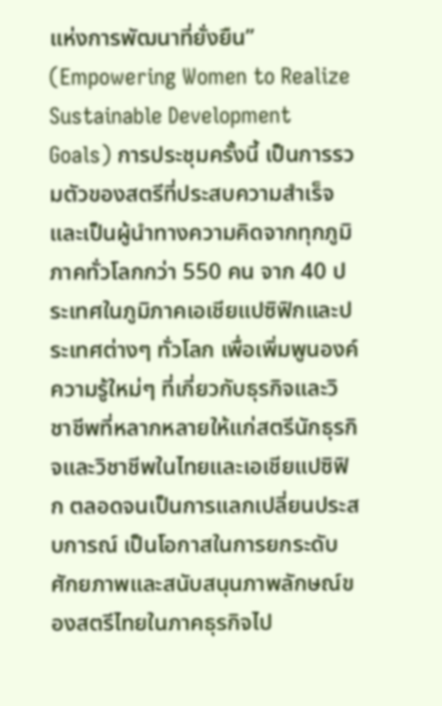แห่งการพัฒนาที่ยั่งยืน” (Empowering Women to Realize Sustainable Development Goals) การประชุมครั้งนี้ เป็นการรวมตัวของสตรีที่ประสบความสำเร็จ และเป็นผู้นำทางความคิดจากทุกภูมิภาคทั่วโลกกว่า 550 คน จาก 40 ประเทศในภูมิภาคเอเชียแปซิฟิกและประเทศต่างๆ ทั่วโลก เพื่อเพิ่มพูนองค์ความรู้ใหม่ๆ ที่เกี่ยวกับธุรกิจและวิชาชีพที่หลากหลายให้แก่สตรีนักธุรกิจและวิชาชีพในไทยและเอเชียแปซิฟิก ตลอดจนเป็นการแลกเปลี่ยนประสบการณ์ เป็นโอกาสในการยกระดับศักยภาพและสนับสนุนภาพลักษณ์ของสตรีไทยในภาคธุรกิจไป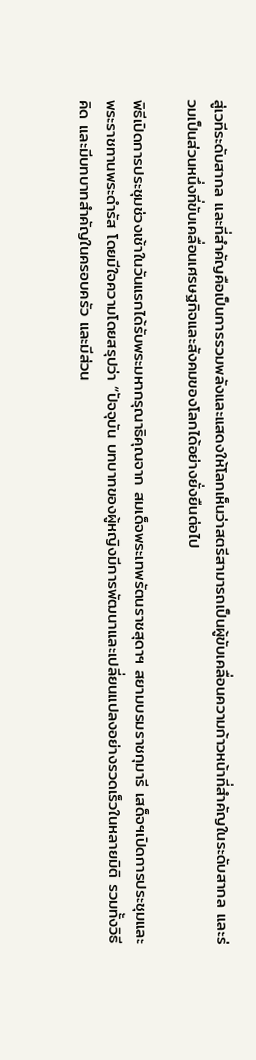สู่เวทีระดับสากล และที่สำคัญคือเป็นการรวมพลังและแสดงให้โลกเห็นว่าสตรีสามารถเป็นผู้ขับเคลื่อนความก้าวหน้าที่สำคัญในระดับสากล และร่วมเป็นส่วนหนึ่งที่ขับเคลื่อนเศรษฐกิจและสังคมของโลกได้อย่างยั่งยืนต่อไป

พิธีเปิดการประชุมช่วงเช้าในวันแรกได้รับพระมหากรุณาธิคุณจาก สมเด็จพระเทพรัตนราชสุดาฯ สยามบรมราชกุมารี เสด็จฯเปิดการประชุมและพระราชทานพระดำรัส โดยมีใจความโดยสรุปว่า “ปัจจุบัน บทบาทของผู้หญิงมีการพัฒนาและเปลี่ยนแปลงอย่างรวดเร็วในหลายมิติ รวมทั้งวิธีคิด และมีบทบาทสำคัญในครอบครัว และมีส่วน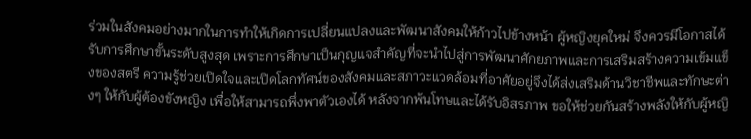ร่วมในสังคมอย่างมากในการทำให้เกิดการเปลี่ยนแปลงและพัฒนาสังคมให้ก้าวไปข้างหน้า ผู้หญิงยุคใหม่ จึงควรมีโอกาสได้รับการศึกษาขั้นระดับสูงสุด เพราะการศึกษาเป็นกุญแจสำคัญที่จะนำไปสู่การพัฒนาศักยภาพและการเสริมสร้างความเข้มแข็งของสตรี ความรู้ช่วยเปิดใจและเปิดโลกทัศน์ของสังคมและสภาวะแวดล้อมที่อาศัยอยู่จึงได้ส่งเสริมด้านวิชาชีพและทักษะต่างๆ ให้กับผู้ต้องขังหญิง เพื่อให้สามารถพึ่งพาตัวเองได้ หลังจากพ้นโทษและได้รับอิสรภาพ ขอให้ช่วยกันสร้างพลังให้กับผู้หญิ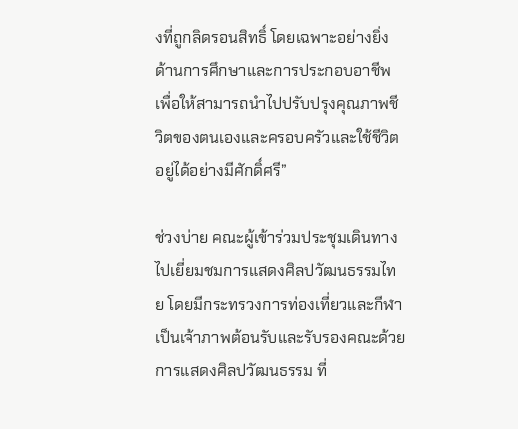งที่ถูกลิดรอนสิทธิ์ โดยเฉพาะอย่างยิ่งด้านการศึกษาและการประกอบอาชีพเพื่อให้สามารถนำไปปรับปรุงคุณภาพชีวิตของตนเองและครอบครัวและใช้ชีวิตอยู่ได้อย่างมีศักดิ์ศรี”

ช่วงบ่าย คณะผู้เข้าร่วมประชุมเดินทางไปเยี่ยมชมการแสดงศิลปวัฒนธรรมไทย โดยมีกระทรวงการท่องเที่ยวและกีฬา เป็นเจ้าภาพต้อนรับและรับรองคณะด้วยการแสดงศิลปวัฒนธรรม ที่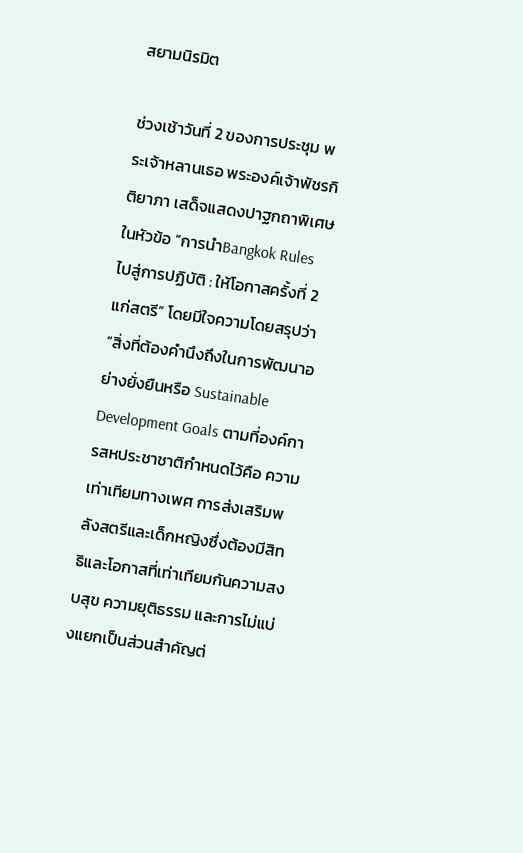สยามนิรมิต

ช่วงเช้าวันที่ 2 ของการประชุม พระเจ้าหลานเธอ พระองค์เจ้าพัชรกิติยาภา เสด็จแสดงปาฐกถาพิเศษ ในหัวข้อ “การนำBangkok Rules ไปสู่การปฏิบัติ : ให้โอกาสครั้งที่ 2 แก่สตรี” โดยมีใจความโดยสรุปว่า “สิ่งที่ต้องคำนึงถึงในการพัฒนาอย่างยั่งยืนหรือ Sustainable Development Goals ตามที่องค์การสหประชาชาติกำหนดไว้คือ ความเท่าเทียมทางเพศ การส่งเสริมพลังสตรีและเด็กหญิงซึ่งต้องมีสิทธิและโอกาสที่เท่าเทียมกันความสงบสุข ความยุติธรรม และการไม่แบ่งแยกเป็นส่วนสำคัญต่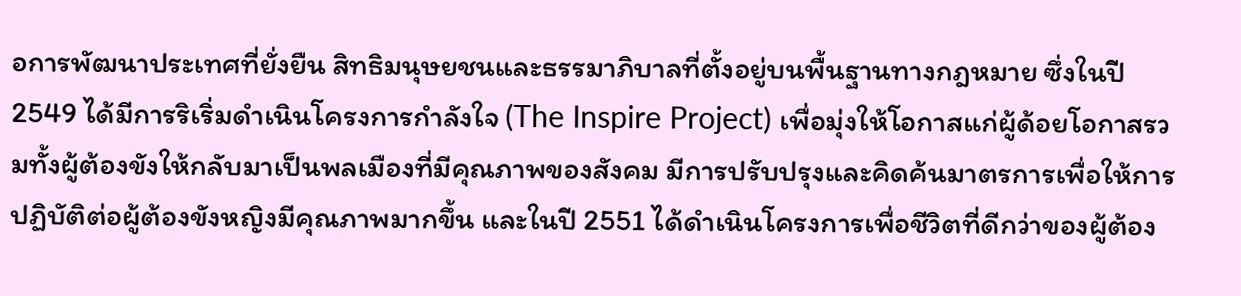อการพัฒนาประเทศที่ยั่งยืน สิทธิมนุษยชนและธรรมาภิบาลที่ตั้งอยู่บนพื้นฐานทางกฎหมาย ซึ่งในปี 2549 ได้มีการริเริ่มดำเนินโครงการกำลังใจ (The Inspire Project) เพื่อมุ่งให้โอกาสแก่ผู้ด้อยโอกาสรวมทั้งผู้ต้องขังให้กลับมาเป็นพลเมืองที่มีคุณภาพของสังคม มีการปรับปรุงและคิดค้นมาตรการเพื่อให้การปฏิบัติต่อผู้ต้องขังหญิงมีคุณภาพมากขึ้น และในปี 2551 ได้ดำเนินโครงการเพื่อชีวิตที่ดีกว่าของผู้ต้อง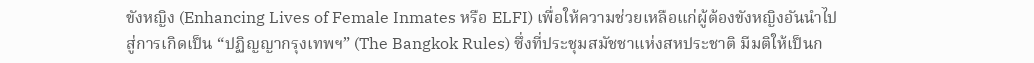ขังหญิง (Enhancing Lives of Female Inmates หรือ ELFI) เพื่อให้ความช่วยเหลือแก่ผู้ต้องขังหญิงอันนำไปสู่การเกิดเป็น “ปฏิญญากรุงเทพฯ” (The Bangkok Rules) ซึ่งที่ประชุมสมัชชาแห่งสหประชาติ มีมติให้เป็นก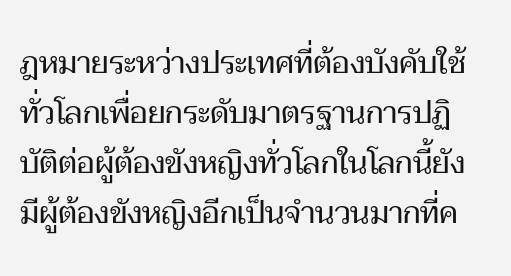ฎหมายระหว่างประเทศที่ต้องบังคับใช้ทั่วโลกเพื่อยกระดับมาตรฐานการปฏิบัติต่อผู้ต้องขังหญิงทั่วโลกในโลกนี้ยังมีผู้ต้องขังหญิงอีกเป็นจำนวนมากที่ค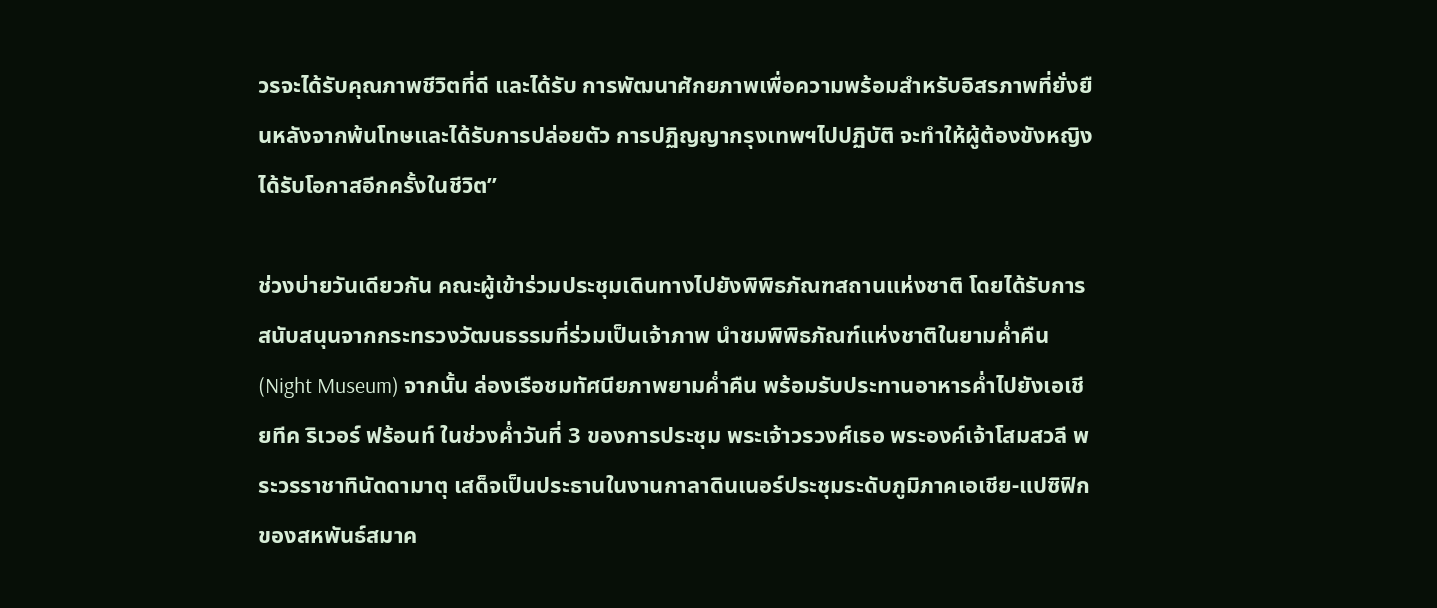วรจะได้รับคุณภาพชีวิตที่ดี และได้รับ การพัฒนาศักยภาพเพื่อความพร้อมสำหรับอิสรภาพที่ยั่งยืนหลังจากพ้นโทษและได้รับการปล่อยตัว การปฏิญญากรุงเทพฯไปปฏิบัติ จะทำให้ผู้ต้องขังหญิงได้รับโอกาสอีกครั้งในชีวิต”

ช่วงบ่ายวันเดียวกัน คณะผู้เข้าร่วมประชุมเดินทางไปยังพิพิธภัณฑสถานแห่งชาติ โดยได้รับการสนับสนุนจากกระทรวงวัฒนธรรมที่ร่วมเป็นเจ้าภาพ นำชมพิพิธภัณฑ์แห่งชาติในยามค่ำคืน (Night Museum) จากนั้น ล่องเรือชมทัศนียภาพยามค่ำคืน พร้อมรับประทานอาหารค่ำไปยังเอเชียทีค ริเวอร์ ฟร้อนท์ ในช่วงค่ำวันที่ 3 ของการประชุม พระเจ้าวรวงศ์เธอ พระองค์เจ้าโสมสวลี พระวรราชาทินัดดามาตุ เสด็จเป็นประธานในงานกาลาดินเนอร์ประชุมระดับภูมิภาคเอเชีย-แปซิฟิกของสหพันธ์สมาค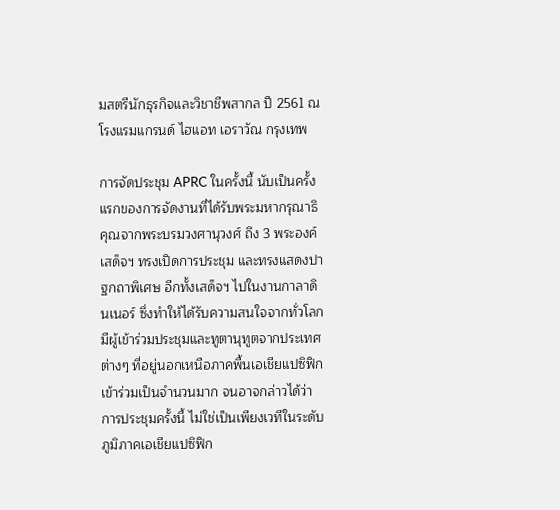มสตรีนักธุรกิจและวิชาชีพสากล ปี 2561 ณ โรงแรมแกรนด์ ไฮแอท เอราวัณ กรุงเทพ

การจัดประชุม APRC ในครั้งนี้ นับเป็นครั้งแรกของการจัดงานที่ได้รับพระมหากรุณาธิคุณจากพระบรมวงศานุวงศ์ ถึง 3 พระองค์ เสด็จฯ ทรงเปิดการประชุม และทรงแสดงปาฐกถาพิเศษ อีกทั้งเสด็จฯ ไปในงานกาลาดินเนอร์ ซึ่งทำให้ได้รับความสนใจจากทั่วโลก มีผู้เข้าร่วมประชุมและทูตานุทูตจากประเทศต่างๆ ที่อยู่นอกเหนือภาคพื้นเอเชียแปซิฟิกเข้าร่วมเป็นจำนวนมาก จนอาจกล่าวได้ว่า การประชุมครั้งนี้ ไม่ใช่เป็นเพียงเวทีในระดับภูมิภาคเอเชียแปซิฟิก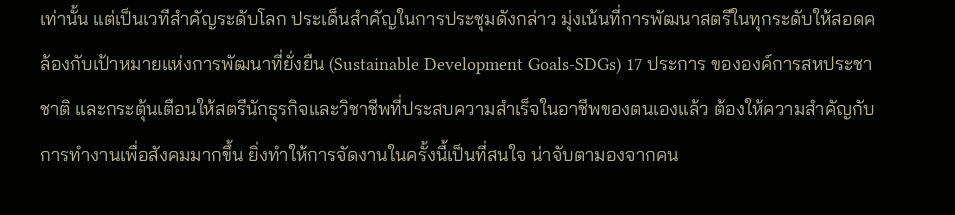เท่านั้น แต่เป็นเวทีสำคัญระดับโลก ประเด็นสำคัญในการประชุมดังกล่าว มุ่งเน้นที่การพัฒนาสตรีในทุกระดับให้สอดคล้องกับเป้าหมายแห่งการพัฒนาที่ยั่งยืน (Sustainable Development Goals-SDGs) 17 ประการ ขององค์การสหประชาชาติ และกระตุ้นเตือนให้สตรีนักธุรกิจและวิชาชีพที่ประสบความสำเร็จในอาชีพของตนเองแล้ว ต้องให้ความสำคัญกับการทำงานเพื่อสังคมมากขึ้น ยิ่งทำให้การจัดงานในครั้งนี้เป็นที่สนใจ น่าจับตามองจากคน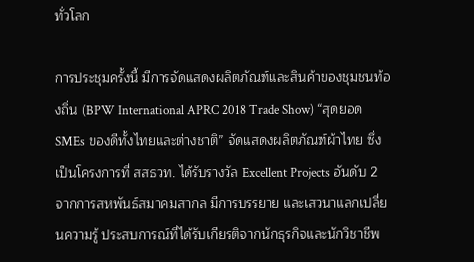ทั่วโลก

การประชุมครั้งนี้ มีการจัดแสดงผลิตภัณฑ์และสินค้าของชุมชนท้องถิ่น (BPW International APRC 2018 Trade Show) “สุดยอด SMEs ของดีทั้งไทยและต่างชาติ” จัดแสดงผลิตภัณฑ์ผ้าไทย ซึ่งเป็นโครงการที่ สสธวท. ได้รับรางวัล Excellent Projects อันดับ 2 จากการสหพันธ์สมาคมสากล มีการบรรยาย และเสวนาแลกเปลี่ยนความรู้ ประสบการณ์ที่ได้รับเกียรติจากนักธุรกิจและนักวิชาชีพ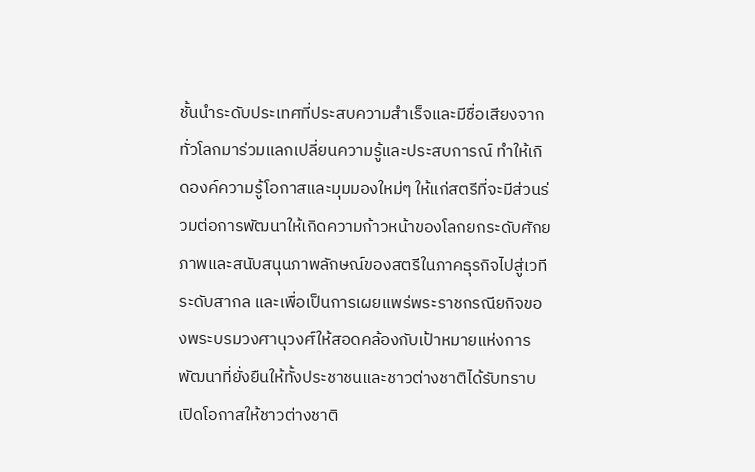ชั้นนำระดับประเทศที่ประสบความสำเร็จและมีชื่อเสียงจากทั่วโลกมาร่วมแลกเปลี่ยนความรู้และประสบการณ์ ทำให้เกิดองค์ความรู้โอกาสและมุมมองใหม่ๆ ให้แก่สตรีที่จะมีส่วนร่วมต่อการพัฒนาให้เกิดความก้าวหน้าของโลกยกระดับศักยภาพและสนับสนุนภาพลักษณ์ของสตรีในภาคธุรกิจไปสู่เวทีระดับสากล และเพื่อเป็นการเผยแพร่พระราชกรณียกิจของพระบรมวงศานุวงศ์ให้สอดคล้องกับเป้าหมายแห่งการพัฒนาที่ยั่งยืนให้ทั้งประชาชนและชาวต่างชาติได้รับทราบ เปิดโอกาสให้ชาวต่างชาติ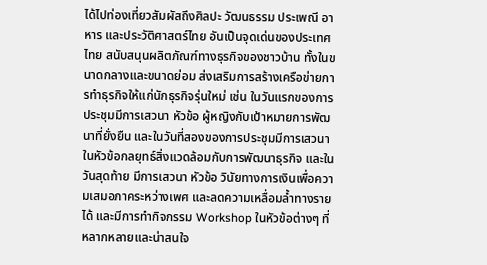ได้ไปท่องเที่ยวสัมผัสถึงศิลปะ วัฒนธรรม ประเพณี อาหาร และประวัติศาสตร์ไทย อันเป็นจุดเด่นของประเทศไทย สนับสนุนผลิตภัณฑ์ทางธุรกิจของชาวบ้าน ทั้งในขนาดกลางและขนาดย่อม ส่งเสริมการสร้างเครือข่ายการทำธุรกิจให้แก่นักธุรกิจรุ่นใหม่ เช่น ในวันแรกของการประชุมมีการเสวนา หัวข้อ ผู้หญิงกับเป้าหมายการพัฒนาที่ยั่งยืน และในวันที่สองของการประชุมมีการเสวนาในหัวข้อกลยุทธ์สิ่งแวดล้อมกับการพัฒนาธุรกิจ และในวันสุดท้าย มีการเสวนา หัวข้อ วินัยทางการเงินเพื่อความเสมอภาคระหว่างเพศ และลดความเหลื่อมล้ำทางรายได้ และมีการทำกิจกรรม Workshop ในหัวข้อต่างๆ ที่หลากหลายและน่าสนใจ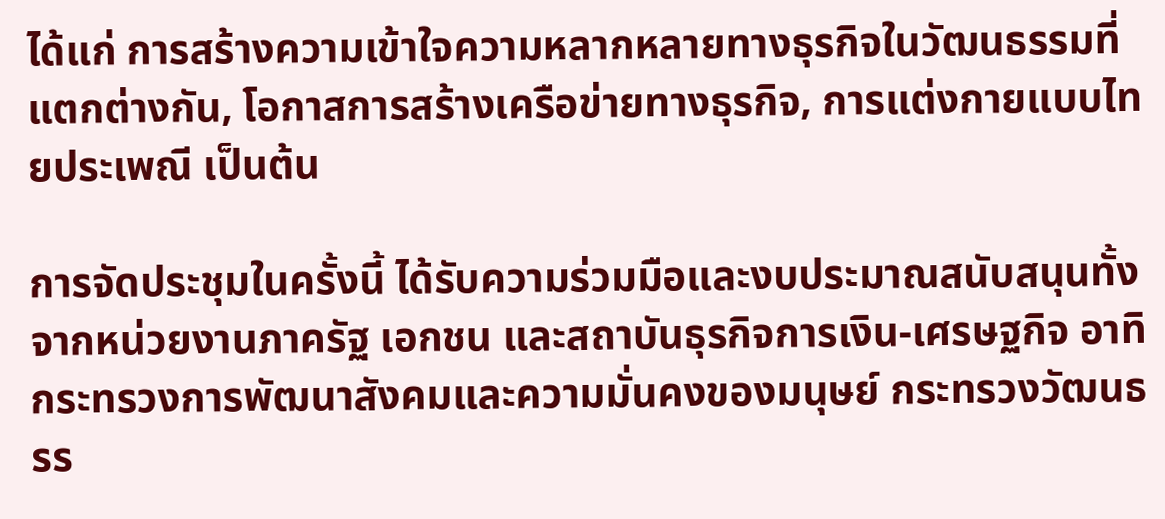ได้แก่ การสร้างความเข้าใจความหลากหลายทางธุรกิจในวัฒนธรรมที่แตกต่างกัน, โอกาสการสร้างเครือข่ายทางธุรกิจ, การแต่งกายแบบไทยประเพณี เป็นต้น

การจัดประชุมในครั้งนี้ ได้รับความร่วมมือและงบประมาณสนับสนุนทั้งจากหน่วยงานภาครัฐ เอกชน และสถาบันธุรกิจการเงิน-เศรษฐกิจ อาทิ กระทรวงการพัฒนาสังคมและความมั่นคงของมนุษย์ กระทรวงวัฒนธรร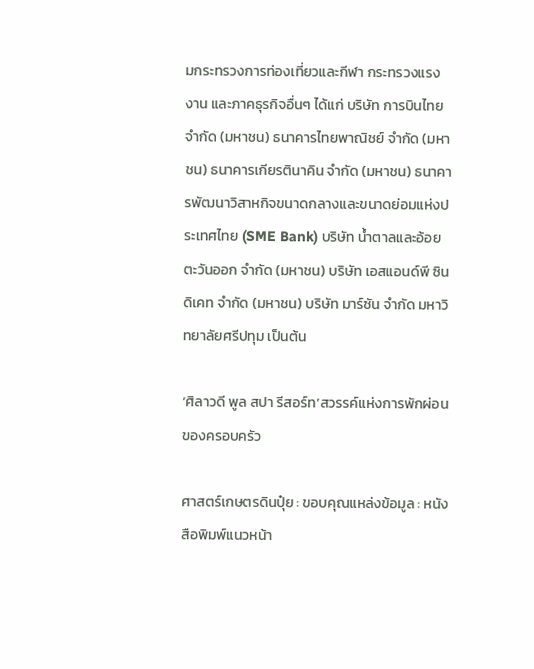มกระทรวงการท่องเที่ยวและกีฬา กระทรวงแรงงาน และภาคธุรกิจอื่นๆ ได้แก่ บริษัท การบินไทย จำกัด (มหาชน) ธนาคารไทยพาณิชย์ จำกัด (มหาชน) ธนาคารเกียรตินาคิน จำกัด (มหาชน) ธนาคารพัฒนาวิสาหกิจขนาดกลางและขนาดย่อมแห่งประเทศไทย (SME Bank) บริษัท น้ำตาลและอ้อยตะวันออก จำกัด (มหาชน) บริษัท เอสแอนด์พี ซินดิเคท จำกัด (มหาชน) บริษัท มาร์ซัน จำกัด มหาวิทยาลัยศรีปทุม เป็นต้น

‘ศิลาวดี พูล สปา รีสอร์ท’สวรรค์แห่งการพักผ่อนของครอบครัว

ศาสตร์เกษตรดินปุ๋ย : ขอบคุณแหล่งข้อมูล : หนังสือพิมพ์แนวหน้า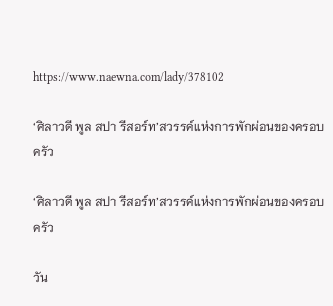https://www.naewna.com/lady/378102

‘ศิลาวดี พูล สปา รีสอร์ท’สวรรค์แห่งการพักผ่อนของครอบครัว

‘ศิลาวดี พูล สปา รีสอร์ท’สวรรค์แห่งการพักผ่อนของครอบครัว

วัน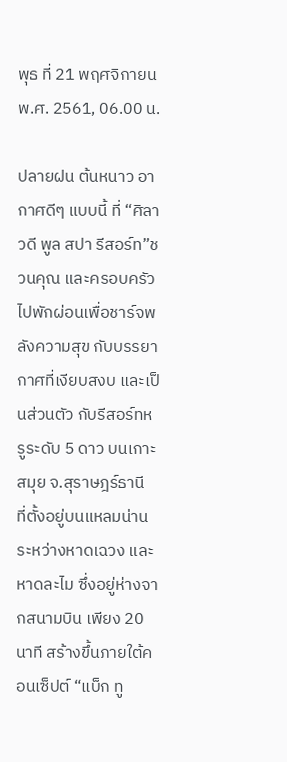พุธ ที่ 21 พฤศจิกายน พ.ศ. 2561, 06.00 น.

ปลายฝน ต้นหนาว อากาศดีๆ แบบนี้ ที่ “ศิลาวดี พูล สปา รีสอร์ท”ชวนคุณ และครอบครัวไปพักผ่อนเพื่อชาร์จพลังความสุข กับบรรยากาศที่เงียบสงบ และเป็นส่วนตัว กับรีสอร์ทหรูระดับ 5 ดาว บนเกาะสมุย จ.สุราษฎร์ธานี  ที่ตั้งอยู่บนแหลมน่าน ระหว่างหาดเฉวง และหาดละไม ซึ่งอยู่ห่างจากสนามบิน เพียง 20 นาที สร้างขึ้นภายใต้คอนเซ็ปต์ “แบ็ก ทู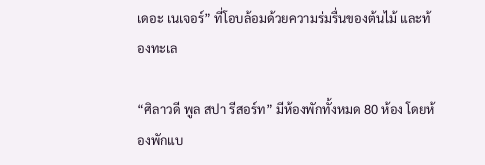เดอะ เนเจอร์” ที่โอบล้อมด้วยความร่มรื่นของต้นไม้ และท้องทะเล

“ศิลาวดี พูล สปา รีสอร์ท” มีห้องพักทั้งหมด 80 ห้อง โดยห้องพักแบ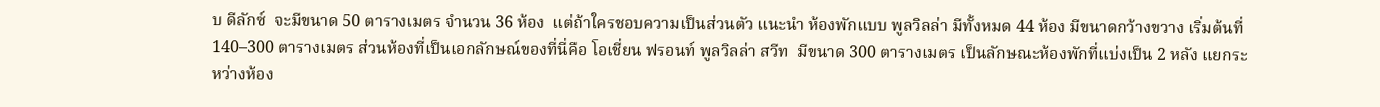บ ดีลักซ์  จะมีขนาด 50 ตารางเมตร จำนวน 36 ห้อง  แต่ถ้าใครชอบความเป็นส่วนตัว แนะนำ ห้องพักแบบ พูลวิลล่า มีทั้งหมด 44 ห้อง มีขนาดกว้างขวาง เริ่มต้นที่ 140–300 ตารางเมตร ส่วนห้องที่เป็นเอกลักษณ์ของที่นี่คือ โอเชี่ยน ฟรอนท์ พูลวิลล่า สวีท  มีขนาด 300 ตารางเมตร เป็นลักษณะห้องพักที่แบ่งเป็น 2 หลัง แยกระหว่างห้อง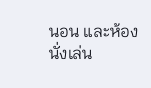นอน และห้องนั่งเล่น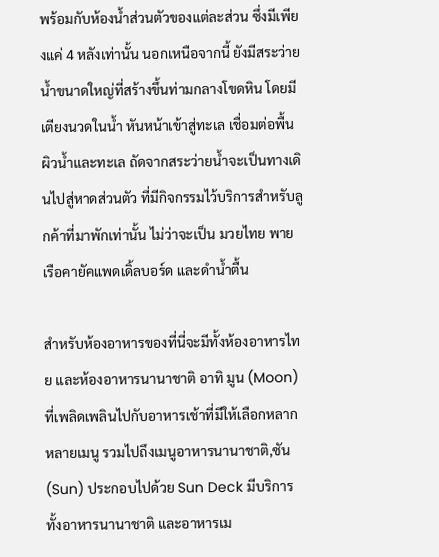พร้อมกับห้องน้ำส่วนตัวของแต่ละส่วน ซึ่งมีเพียงแค่ 4 หลังเท่านั้น นอกเหนือจากนี้ ยังมีสระว่ายน้ำขนาดใหญ่ที่สร้างขึ้นท่ามกลางโขดหิน โดยมีเตียงนวดในน้ำ หันหน้าเข้าสู่ทะเล เชื่อมต่อพื้นผิวน้ำและทะเล ถัดจากสระว่ายน้ำจะเป็นทางเดินไปสู่หาดส่วนตัว ที่มีกิจกรรมไว้บริการสำหรับลูกค้าที่มาพักเท่านั้น ไม่ว่าจะเป็น มวยไทย พายเรือคายัคแพดเดิ้ลบอร์ด และดำน้ำตื้น

สำหรับห้องอาหารของที่นี่จะมีทั้งห้องอาหารไทย และห้องอาหารนานาชาติ อาทิ มูน (Moon) ที่เพลิดเพลินไปกับอาหารเช้าที่มีให้เลือกหลากหลายเมนู รวมไปถึงเมนูอาหารนานาชาติ,ซัน (Sun) ประกอบไปด้วย Sun Deck มีบริการทั้งอาหารนานาชาติ และอาหารเม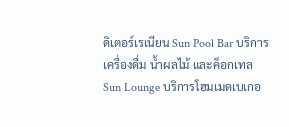ดิเตอร์เรเนียน Sun Pool Bar บริการเครื่องดื่ม น้ำผลไม้ และค็อกเทล  Sun Lounge บริการโฮมเมดเบเกอ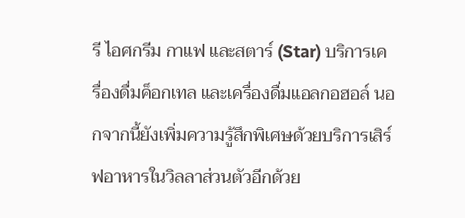รี ไอศกรีม กาแฟ และสตาร์ (Star) บริการเครื่องดื่มค็อกเทล และเครื่องดื่มแอลกอฮอล์ นอกจากนี้ยังเพิ่มความรู้สึกพิเศษด้วยบริการเสิร์ฟอาหารในวิลลาส่วนตัวอีกด้วย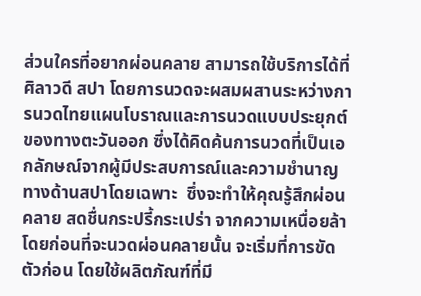ส่วนใครที่อยากผ่อนคลาย สามารถใช้บริการได้ที่ ศิลาวดี สปา โดยการนวดจะผสมผสานระหว่างการนวดไทยแผนโบราณและการนวดแบบประยุกต์ของทางตะวันออก ซึ่งได้คิดค้นการนวดที่เป็นเอกลักษณ์จากผู้มีประสบการณ์และความชำนาญทางด้านสปาโดยเฉพาะ  ซึ่งจะทำให้คุณรู้สึกผ่อนคลาย สดชื่นกระปรี้กระเปร่า จากความเหนื่อยล้า โดยก่อนที่จะนวดผ่อนคลายนั้น จะเริ่มที่การขัดตัวก่อน โดยใช้ผลิตภัณฑ์ที่มี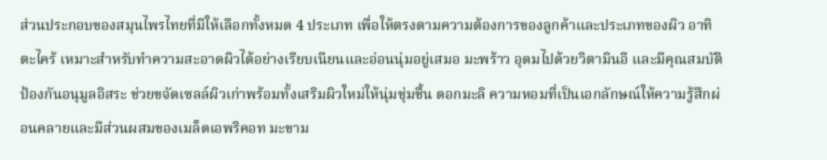ส่วนประกอบของสมุนไพรไทยที่มีให้เลือกทั้งหมด 4 ประเภท เพื่อให้ตรงตามความต้องการของลูกค้าและประเภทของผิว อาทิ ตะไคร้ เหมาะสำหรับทำความสะอาดผิวได้อย่างเรียบเนียนและอ่อนนุ่มอยู่เสมอ มะพร้าว อุดมไปด้วยวิตามินอี และมีคุณสมบัติป้องกันอนุมูลอิสระ ช่วยขจัดเซลล์ผิวเก่าพร้อมทั้งเสริมผิวใหม่ให้นุ่มชุ่มชื้น ดอกมะลิ ความหอมที่เป็นเอกลักษณ์ให้ความรู้สึกผ่อนคลายและมีส่วนผสมของเมล็ดเอพริคอท มะขาม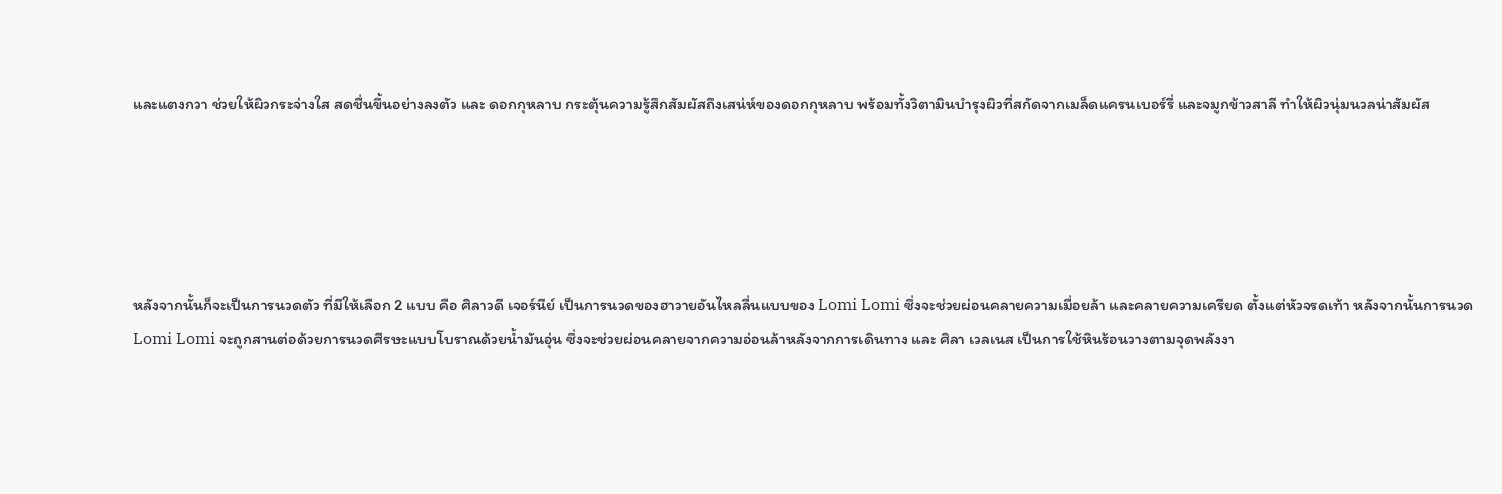และแตงกวา ช่วยให้ผิวกระจ่างใส สดชื่นขึ้นอย่างลงตัว และ ดอกกุหลาบ กระตุ้นความรู้สึกสัมผัสถึงเสน่ห์ของดอกกุหลาบ พร้อมทั้งวิตามินบำรุงผิวที่สกัดจากเมล็ดแครนเบอร์รี่ และจมูกข้าวสาลี ทำให้ผิวนุ่มนวลน่าสัมผัส





หลังจากนั้นก็จะเป็นการนวดตัว ที่มีให้เลือก 2 แบบ คือ ศิลาวดี เจอร์นีย์ เป็นการนวดของฮาวายอันไหลลื่นแบบของ Lomi Lomi ซึ่งจะช่วยผ่อนคลายความเมื่อยล้า และคลายความเครียด ตั้งแต่หัวจรดเท้า หลังจากนั้นการนวด Lomi Lomi จะถูกสานต่อด้วยการนวดศีรษะแบบโบราณด้วยน้ำมันอุ่น ซึ่งจะช่วยผ่อนคลายจากความอ่อนล้าหลังจากการเดินทาง และ ศิลา เวลเนส เป็นการใช้หินร้อนวางตามจุดพลังงา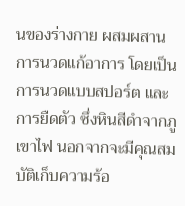นของร่างกาย ผสมผสานการนวดแก้อาการ โดยเป็นการนวดแบบสปอร์ต และการยืดตัว ซึ่งหินสีดำจากภูเขาไฟ นอกจากจะมีคุณสมบัติเก็บความร้อ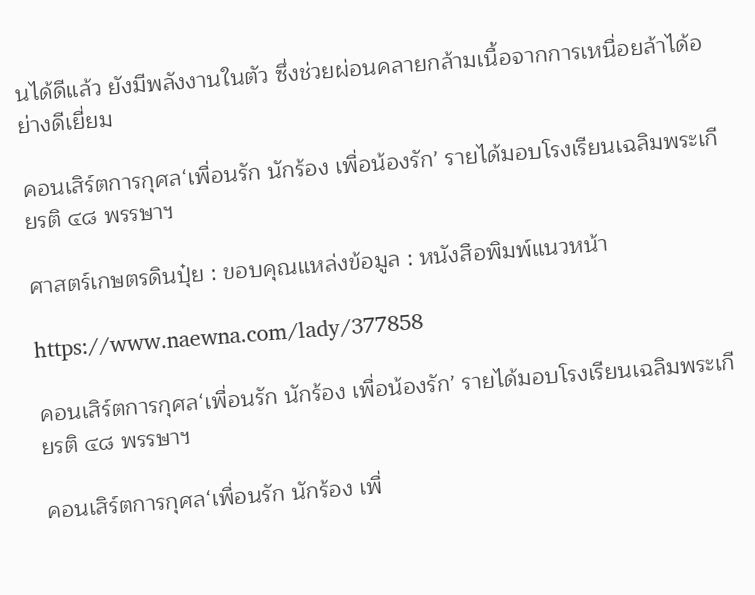นได้ดีแล้ว ยังมีพลังงานในตัว ซึ่งช่วยผ่อนคลายกล้ามเนื้อจากการเหนื่อยล้าได้อย่างดีเยี่ยม

คอนเสิร์ตการกุศล‘เพื่อนรัก นักร้อง เพื่อน้องรัก’ รายได้มอบโรงเรียนเฉลิมพระเกียรติ ๔๘ พรรษาฯ

ศาสตร์เกษตรดินปุ๋ย : ขอบคุณแหล่งข้อมูล : หนังสือพิมพ์แนวหน้า

https://www.naewna.com/lady/377858

คอนเสิร์ตการกุศล‘เพื่อนรัก นักร้อง เพื่อน้องรัก’ รายได้มอบโรงเรียนเฉลิมพระเกียรติ ๔๘ พรรษาฯ

คอนเสิร์ตการกุศล‘เพื่อนรัก นักร้อง เพื่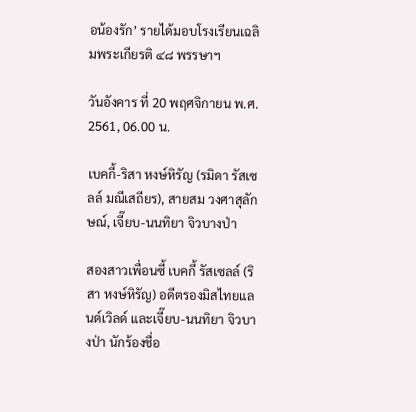อน้องรัก’ รายได้มอบโรงเรียนเฉลิมพระเกียรติ ๔๘ พรรษาฯ

วันอังคาร ที่ 20 พฤศจิกายน พ.ศ. 2561, 06.00 น.

เบคกี้-ริสา หงษ์หิรัญ (รมิดา รัสเซลล์ มณีเสถียร), สายสม วงศาสุลักษณ์, เจี๊ยบ-นนทิยา จิวบางป่า

สองสาวเพื่อนซี้ เบคกี้ รัสเซลล์ (ริสา หงษ์หิรัญ) อดีตรองมิสไทยแลนด์เวิลด์ และเจี๊ยบ-นนทิยา จิวบางป่า นักร้องชื่อ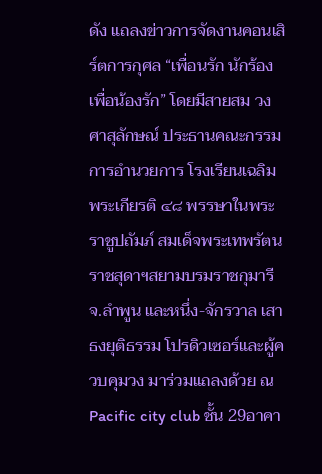ดัง แถลงข่าวการจัดงานคอนเสิร์ตการกุศล “เพื่อนรัก นักร้อง เพื่อน้องรัก” โดยมีสายสม วงศาสุลักษณ์ ประธานคณะกรรมการอำนวยการ โรงเรียนเฉลิมพระเกียรติ ๔๘ พรรษาในพระราชูปถัมภ์ สมเด็จพระเทพรัตนราชสุดาฯสยามบรมราชกุมารี จ.ลำพูน และหนึ่ง-จักรวาล เสาธงยุติธรรม โปรดิวเซอร์และผู้ควบคุมวง มาร่วมแถลงด้วย ณ Pacific city club ชั้น 29อาคา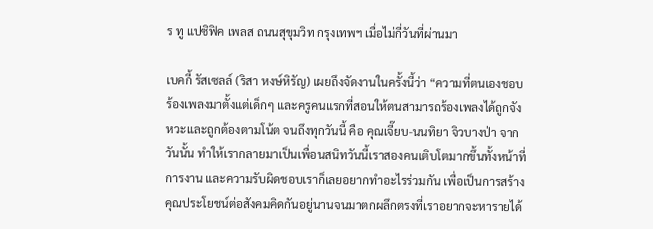ร ทู แปซิฟิค เพลส ถนนสุขุมวิท กรุงเทพฯ เมื่อไม่กี่วันที่ผ่านมา

เบคกี้ รัสเซลล์ (ริสา หงษ์หิรัญ) เผยถึงจัดงานในครั้งนี้ว่า “ความที่ตนเองชอบร้องเพลงมาตั้งแต่เด็กๆ และครูคนแรกที่สอนให้ตนสามารถร้องเพลงได้ถูกจังหวะและถูกต้องตามโน้ต จนถึงทุกวันนี้ คือ คุณเจี๊ยบ-นนทิยา จิวบางป่า จากวันนั้น ทำให้เรากลายมาเป็นเพื่อนสนิทวันนี้เราสองคนเติบโตมากขึ้นทั้งหน้าที่การงาน และความรับผิดชอบเราก็เลยอยากทำอะไรร่วมกัน เพื่อเป็นการสร้างคุณประโยชน์ต่อสังคมคิดกันอยู่นานจนมาตกผลึกตรงที่เราอยากจะหารายได้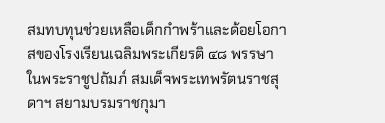สมทบทุนช่วยเหลือเด็กกำพร้าและด้อยโอกาสของโรงเรียนเฉลิมพระเกียรติ ๔๘ พรรษาในพระราชูปถัมภ์ สมเด็จพระเทพรัตนราชสุดาฯ สยามบรมราชกุมา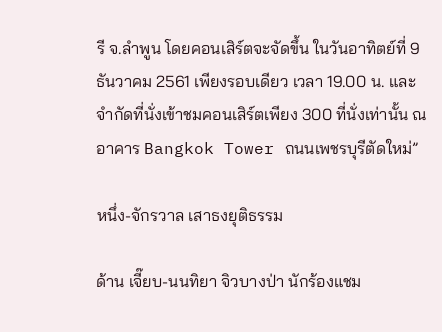รี จ.ลำพูน โดยคอนเสิร์ตจะจัดขึ้น ในวันอาทิตย์ที่ 9 ธันวาคม 2561 เพียงรอบเดียว เวลา 19.00 น. และจำกัดที่นั่งเข้าชมคอนเสิร์ตเพียง 300 ที่นั่งเท่านั้น ณ อาคาร Bangkok Tower ถนนเพชรบุรีตัดใหม่”

หนึ่ง-จักรวาล เสาธงยุติธรรม

ด้าน เจี๊ยบ-นนทิยา จิวบางป่า นักร้องแชม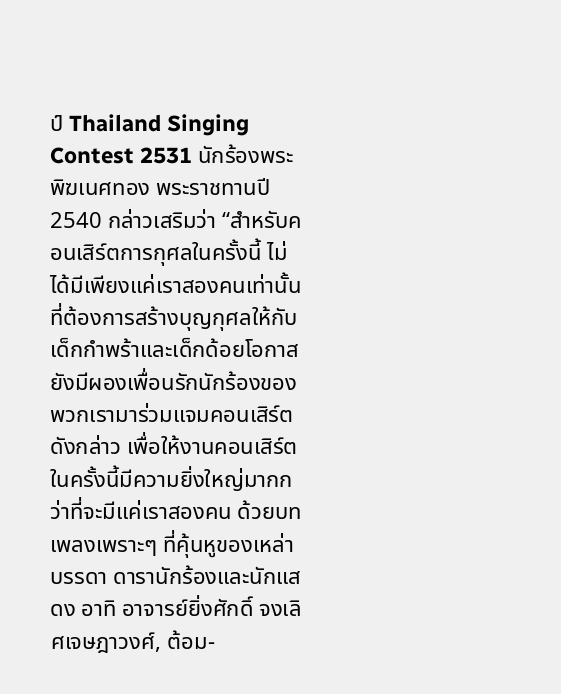ป์ Thailand Singing Contest 2531 นักร้องพระพิฆเนศทอง พระราชทานปี 2540 กล่าวเสริมว่า “สำหรับคอนเสิร์ตการกุศลในครั้งนี้ ไม่ได้มีเพียงแค่เราสองคนเท่านั้น ที่ต้องการสร้างบุญกุศลให้กับเด็กกำพร้าและเด็กด้อยโอกาส ยังมีผองเพื่อนรักนักร้องของพวกเรามาร่วมแจมคอนเสิร์ตดังกล่าว เพื่อให้งานคอนเสิร์ตในครั้งนี้มีความยิ่งใหญ่มากกว่าที่จะมีแค่เราสองคน ด้วยบทเพลงเพราะๆ ที่คุ้นหูของเหล่าบรรดา ดารานักร้องและนักแสดง อาทิ อาจารย์ยิ่งศักดิ์ จงเลิศเจษฎาวงศ์, ต้อม-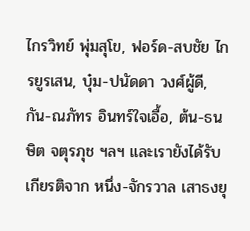ไกรวิทย์ พุ่มสุโข, ฟอร์ด-สบชัย ไกรยูรเสน, บุ๋ม-ปนัดดา วงศ์ผู้ดี, กัน-ณภัทร อินทร์ใจเอื้อ, ต้น-ธนษิต จตุรภุช ฯลฯ และเรายังได้รับเกียรติจาก หนึ่ง-จักรวาล เสาธงยุ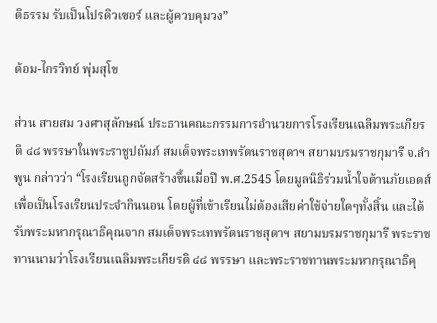ติธรรม รับเป็นโปรดิวเซอร์ และผู้ควบคุมวง”

ต้อม-ไกรวิทย์ พุ่มสุโข

ส่วน สายสม วงศาสุลักษณ์ ประธานคณะกรรมการอำนวยการโรงเรียนเฉลิมพระเกียรติ ๔๘ พรรษาในพระราชูปถัมภ์ สมเด็จพระเทพรัตนราชสุดาฯ สยามบรมราชกุมารี จ.ลำพูน กล่าวว่า “โรงเรียนถูกจัดสร้างขึ้นเมื่อปี พ.ศ.2545 โดยมูลนิธิร่วมน้ำใจต้านภัยเอดส์ เพื่อเป็นโรงเรียนประจำกินนอน โดยผู้ที่เข้าเรียนไม่ต้องเสียค่าใช้จ่ายใดๆทั้งสิ้น และได้รับพระมหากรุณาธิคุณจาก สมเด็จพระเทพรัตนราชสุดาฯ สยามบรมราชกุมารี พระราชทานนามว่าโรงเรียนเฉลิมพระเกียรติ ๔๘ พรรษา และพระราชทานพระมหากรุณาธิคุ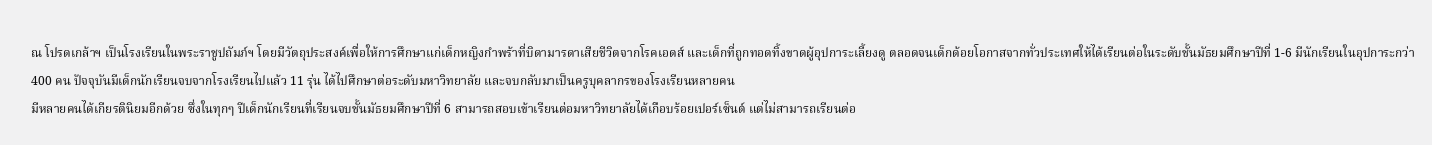ณ โปรดเกล้าฯ เป็นโรงเรียนในพระราชูปถัมภ์ฯ โดยมีวัตถุประสงค์เพื่อให้การศึกษาแก่เด็กหญิงกำพร้าที่บิดามารดาเสียชีวิตจากโรคเอดส์ และเด็กที่ถูกทอดทิ้งขาดผู้อุปการะเลี้ยงดู ตลอดจนเด็กด้อยโอกาสจากทั่วประเทศให้ได้เรียนต่อในระดับชั้นมัธยมศึกษาปีที่ 1-6 มีนักเรียนในอุปการะกว่า 400 คน ปัจจุบันมีเด็กนักเรียนจบจากโรงเรียนไปแล้ว 11 รุ่น ได้ไปศึกษาต่อระดับมหาวิทยาลัย และจบกลับมาเป็นครูบุคลากรของโรงเรียนหลายคน
มีหลายคนได้เกียรตินิยมอีกด้วย ซึ่งในทุกๆ ปีเด็กนักเรียนที่เรียนจบชั้นมัธยมศึกษาปีที่ 6 สามารถสอบเข้าเรียนต่อมหาวิทยาลัยได้เกือบร้อยเปอร์เซ็นต์ แต่ไม่สามารถเรียนต่อ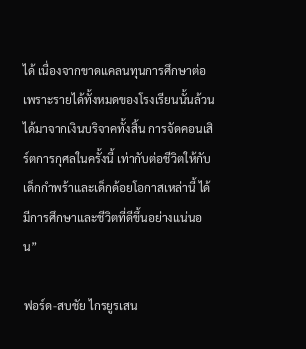ได้ เนื่องจากขาดแคลนทุนการศึกษาต่อเพราะรายได้ทั้งหมดของโรงเรียนนั้นล้วนได้มาจากเงินบริจาคทั้งสิ้น การจัดคอนเสิร์ตการกุศลในครั้งนี้ เท่ากับต่อชีวิตให้กับเด็กกำพร้าและเด็กด้อยโอกาสเหล่านี้ ได้มีการศึกษาและชีวิตที่ดีขึ้นอย่างแน่นอน”

ฟอร์ด-สบชัย ไกรยูรเสน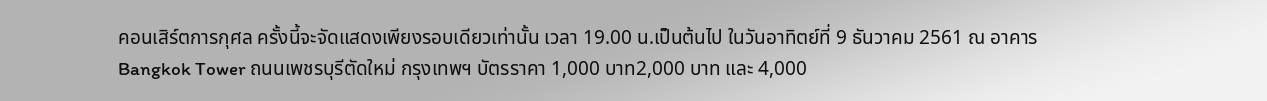คอนเสิร์ตการกุศล ครั้งนี้จะจัดแสดงเพียงรอบเดียวเท่านั้น เวลา 19.00 น.เป็นต้นไป ในวันอาทิตย์ที่ 9 ธันวาคม 2561 ณ อาคาร Bangkok Tower ถนนเพชรบุรีตัดใหม่ กรุงเทพฯ บัตรราคา 1,000 บาท2,000 บาท และ 4,000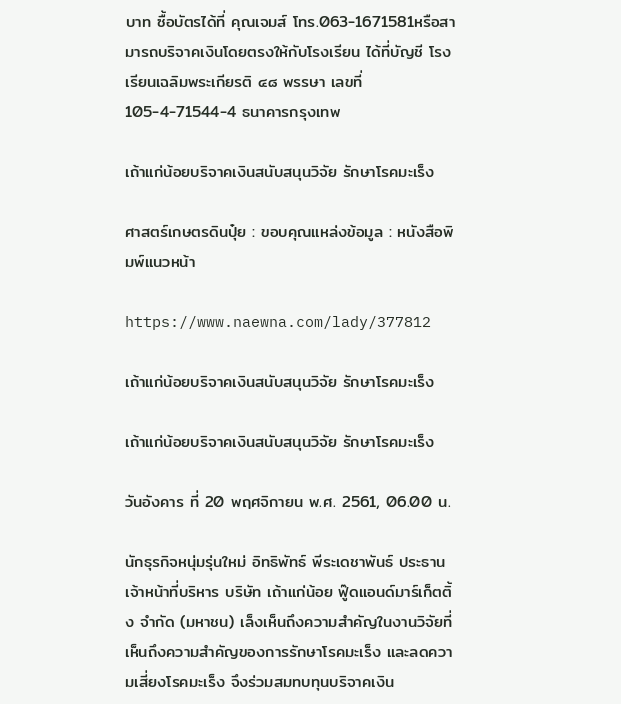บาท ซื้อบัตรได้ที่ คุณเจมส์ โทร.063-1671581หรือสามารถบริจาคเงินโดยตรงให้กับโรงเรียน ได้ที่บัญชี โรงเรียนเฉลิมพระเกียรติ ๔๘ พรรษา เลขที่ 105-4-71544-4 ธนาคารกรุงเทพ

เถ้าแก่น้อยบริจาคเงินสนับสนุนวิจัย รักษาโรคมะเร็ง

ศาสตร์เกษตรดินปุ๋ย : ขอบคุณแหล่งข้อมูล : หนังสือพิมพ์แนวหน้า

https://www.naewna.com/lady/377812

เถ้าแก่น้อยบริจาคเงินสนับสนุนวิจัย รักษาโรคมะเร็ง

เถ้าแก่น้อยบริจาคเงินสนับสนุนวิจัย รักษาโรคมะเร็ง

วันอังคาร ที่ 20 พฤศจิกายน พ.ศ. 2561, 06.00 น.

นักธุรกิจหนุ่มรุ่นใหม่ อิทธิพัทธ์ พีระเดชาพันธ์ ประธานเจ้าหน้าที่บริหาร บริษัท เถ้าแก่น้อย ฟู๊ดแอนด์มาร์เก็ตติ้ง จำกัด (มหาชน) เล็งเห็นถึงความสำคัญในงานวิจัยที่เห็นถึงความสำคัญของการรักษาโรคมะเร็ง และลดความเสี่ยงโรคมะเร็ง จึงร่วมสมทบทุนบริจาคเงิน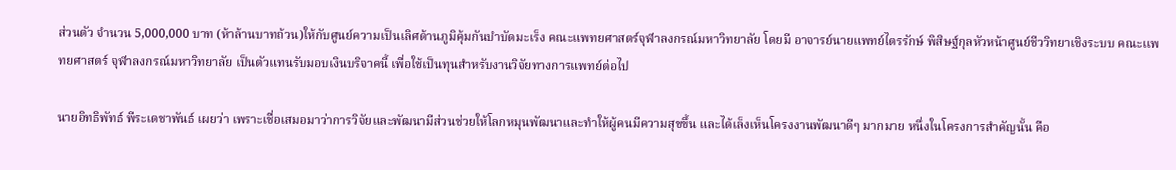ส่วนตัว จำนวน 5,000,000 บาท (ห้าล้านบาทถ้วน)ให้กับศูนย์ความเป็นเลิศด้านภูมิคุ้มกันบำบัดมะเร็ง คณะแพทยศาสตร์จุฬาลงกรณ์มหาวิทยาลัย โดยมี อาจารย์นายแพทย์ไตรรักษ์ พิสิษฐ์กุลหัวหน้าศูนย์ชีววิทยาเชิงระบบ คณะเเพทยศาสตร์ จุฬาลงกรณ์มหาวิทยาลัย เป็นตัวแทนรับมอบเงินบริจาคนี้ เพื่อใช้เป็นทุนสำหรับงานวิจัยทางการแพทย์ต่อไป

นายอิทธิพัทธ์ พีระเดชาพันธ์ เผยว่า เพราะเชื่อเสมอมาว่าการวิจัยและพัฒนามีส่วนช่วยให้โลกหมุนพัฒนาและทำให้ผู้คนมีความสุขขึ้น และได้เล็งเห็นโครงงานพัฒนาดีๆ มากมาย หนึ่งในโครงการสำคัญนั้น คือ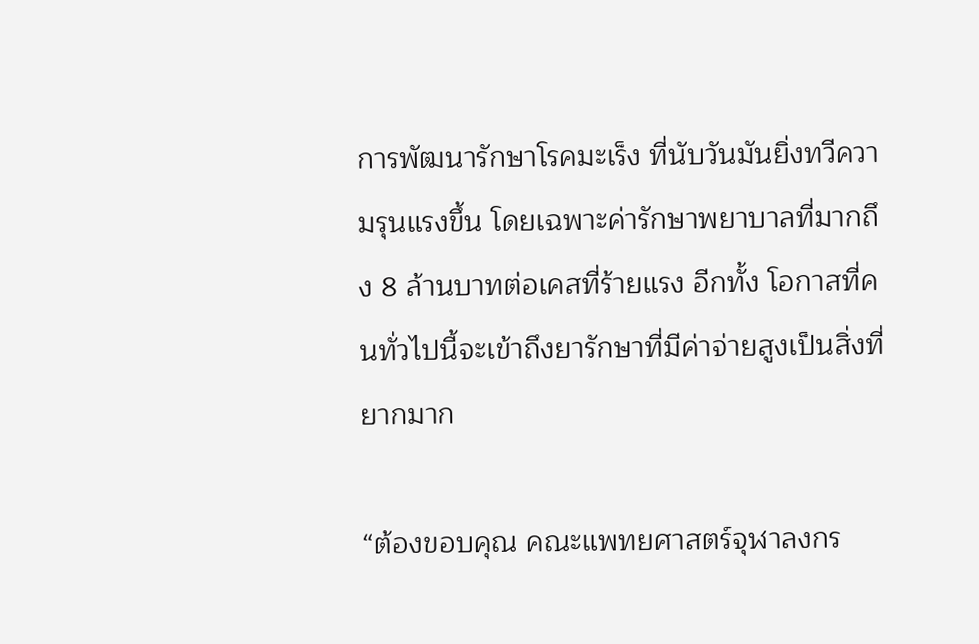การพัฒนารักษาโรคมะเร็ง ที่นับวันมันยิ่งทวีความรุนแรงขึ้น โดยเฉพาะค่ารักษาพยาบาลที่มากถึง 8 ล้านบาทต่อเคสที่ร้ายแรง อีกทั้ง โอกาสที่คนทั่วไปนี้จะเข้าถึงยารักษาที่มีค่าจ่ายสูงเป็นสิ่งที่ยากมาก

“ต้องขอบคุณ คณะแพทยศาสตร์จุฬาลงกร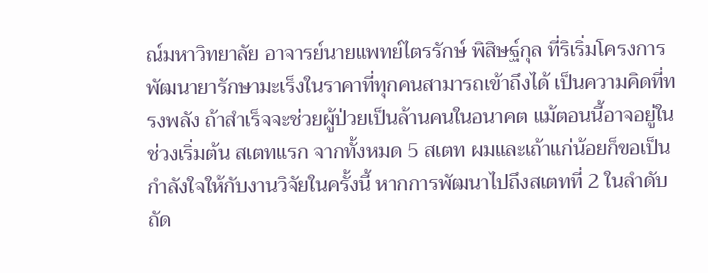ณ์มหาวิทยาลัย อาจารย์นายแพทย์ไตรรักษ์ พิสิษฐ์กุล ที่ริเริ่มโครงการพัฒนายารักษามะเร็งในราคาที่ทุกคนสามารถเข้าถึงได้ เป็นความคิดที่ทรงพลัง ถ้าสำเร็จจะช่วยผู้ป่วยเป็นล้านคนในอนาคต แม้ตอนนี้อาจอยู่ในช่วงเริ่มต้น สเตทแรก จากทั้งหมด 5 สเตท ผมและเถ้าแก่น้อยก็ขอเป็นกำลังใจให้กับงานวิจัยในครั้งนี้ หากการพัฒนาไปถึงสเตทที่ 2 ในลำดับถัด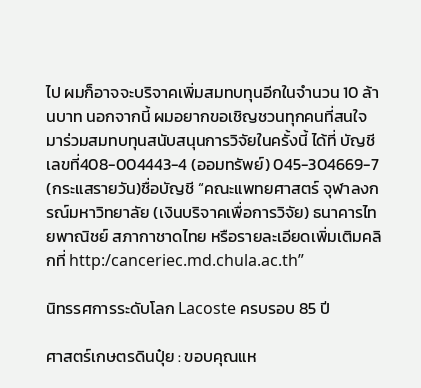ไป ผมก็อาจจะบริจาคเพิ่มสมทบทุนอีกในจำนวน 10 ล้านบาท นอกจากนี้ ผมอยากขอเชิญชวนทุกคนที่สนใจ มาร่วมสมทบทุนสนับสนุนการวิจัยในครั้งนี้ ได้ที่ บัญชีเลขที่408-004443-4 (ออมทรัพย์) 045-304669-7 (กระแสรายวัน)ชื่อบัญชี “คณะแพทยศาสตร์ จุฬาลงกรณ์มหาวิทยาลัย (เงินบริจาคเพื่อการวิจัย) ธนาคารไทยพาณิชย์ สภากาชาดไทย หรือรายละเอียดเพิ่มเติมคลิกที่ http:/canceriec.md.chula.ac.th”

นิทรรศการระดับโลก Lacoste ครบรอบ 85 ปี

ศาสตร์เกษตรดินปุ๋ย : ขอบคุณแห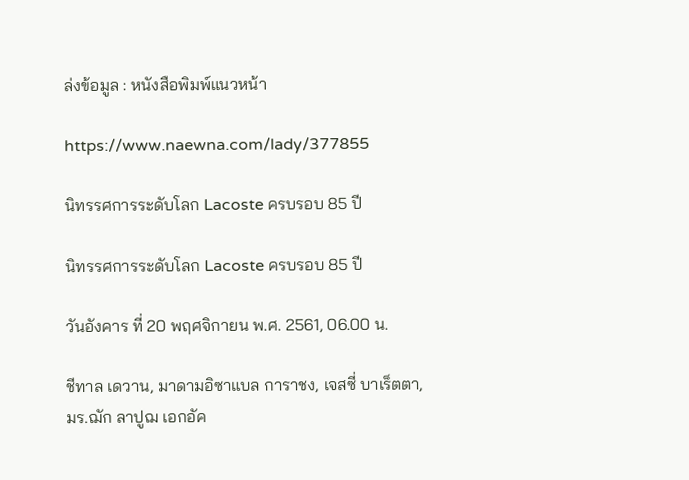ล่งข้อมูล : หนังสือพิมพ์แนวหน้า

https://www.naewna.com/lady/377855

นิทรรศการระดับโลก Lacoste ครบรอบ 85 ปี

นิทรรศการระดับโลก Lacoste ครบรอบ 85 ปี

วันอังคาร ที่ 20 พฤศจิกายน พ.ศ. 2561, 06.00 น.

ชีทาล เดวาน, มาดามอิซาแบล การาชง, เจสซี่ บาเร็ตตา, มร.ฌัก ลาปูฌ เอกอัค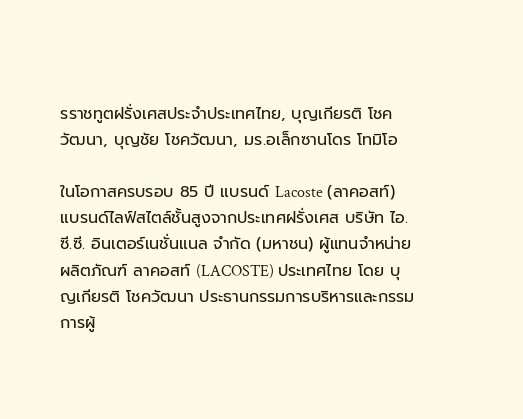รราชทูตฝรั่งเศสประจำประเทศไทย, บุญเกียรติ โชควัฒนา, บุญชัย โชควัฒนา, มร.อเล็กซานโดร โทมิโอ

ในโอกาสครบรอบ 85 ปี แบรนด์ Lacoste (ลาคอสท์) แบรนด์ไลฟ์สไตล์ชั้นสูงจากประเทศฝรั่งเศส บริษัท ไอ.ซี.ซี. อินเตอร์เนชั่นแนล จำกัด (มหาชน) ผู้แทนจำหน่ายผลิตภัณฑ์ ลาคอสท์ (LACOSTE) ประเทศไทย โดย บุญเกียรติ โชควัฒนา ประธานกรรมการบริหารและกรรมการผู้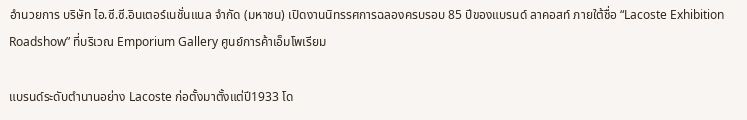อำนวยการ บริษัท ไอ.ซี.ซี.อินเตอร์เนชั่นแนล จำกัด (มหาชน) เปิดงานนิทรรศการฉลองครบรอบ 85 ปีของแบรนด์ ลาคอสท์ ภายใต้ชื่อ “Lacoste Exhibition Roadshow” ที่บริเวณ Emporium Gallery ศูนย์การค้าเอ็มโพเรียม

แบรนด์ระดับตำนานอย่าง Lacoste ก่อตั้งมาตั้งแต่ปี1933 โด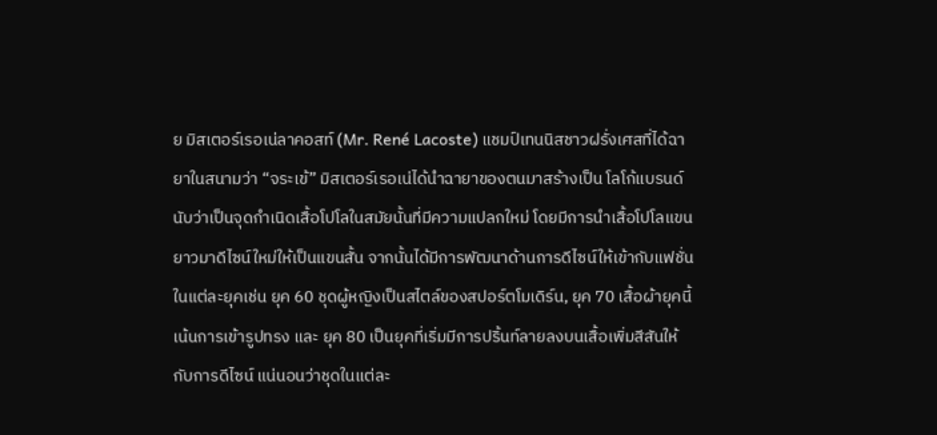ย มิสเตอร์เรอเน่ลาคอสท์ (Mr. René Lacoste) แชมป์เทนนิสชาวฝรั่งเศสที่ได้ฉายาในสนามว่า “จระเข้” มิสเตอร์เรอเน่ได้นำฉายาของตนมาสร้างเป็น โลโก้แบรนด์นับว่าเป็นจุดกำเนิดเสื้อโปโลในสมัยนั้นที่มีความแปลกใหม่ โดยมีการนำเสื้อโปโลแขนยาวมาดีไซน์ใหม่ให้เป็นแขนสั้น จากนั้นได้มีการพัฒนาด้านการดีไซน์ให้เข้ากับแฟชั่นในแต่ละยุคเช่น ยุค 60 ชุดผู้หญิงเป็นสไตล์ของสปอร์ตโมเดิร์น, ยุค 70 เสื้อผ้ายุคนี้เน้นการเข้ารูปทรง และ ยุค 80 เป็นยุคที่เริ่มมีการปริ้นท์ลายลงบนเสื้อเพิ่มสีสันให้กับการดีไซน์ แน่นอนว่าชุดในแต่ละ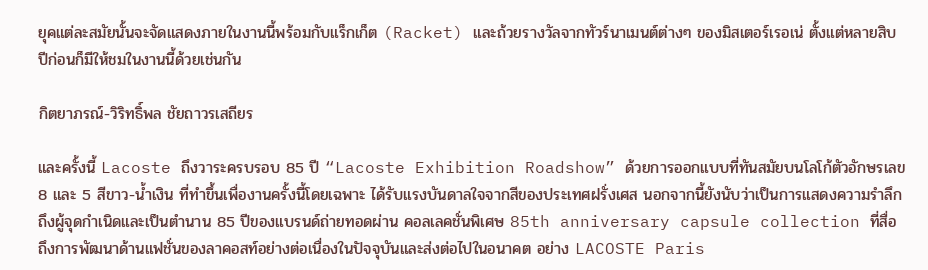ยุคแต่ละสมัยนั้นจะจัดแสดงภายในงานนี้พร้อมกับแร็กเก็ต (Racket) และถ้วยรางวัลจากทัวร์นาเมนต์ต่างๆ ของมิสเตอร์เรอเน่ ตั้งแต่หลายสิบปีก่อนก็มีให้ชมในงานนี้ด้วยเช่นกัน

กิตยาภรณ์-วิริทธิ์พล ชัยถาวรเสถียร

และครั้งนี้ Lacoste ถึงวาระครบรอบ 85 ปี “Lacoste Exhibition Roadshow” ด้วยการออกแบบที่ทันสมัยบนโลโก้ตัวอักษรเลข 8 และ 5 สีขาว-น้ำเงิน ที่ทำขึ้นเพื่องานครั้งนี้โดยเฉพาะ ได้รับแรงบันดาลใจจากสีของประเทศฝรั่งเศส นอกจากนี้ยังนับว่าเป็นการแสดงความรำลึกถึงผู้จุดกำเนิดและเป็นตำนาน 85 ปีของแบรนด์ถ่ายทอดผ่าน คอลเลคชั่นพิเศษ 85th anniversary capsule collection ที่สื่อถึงการพัฒนาด้านแฟชั่นของลาคอสท์อย่างต่อเนื่องในปัจจุบันและส่งต่อไปในอนาคต อย่าง LACOSTE Paris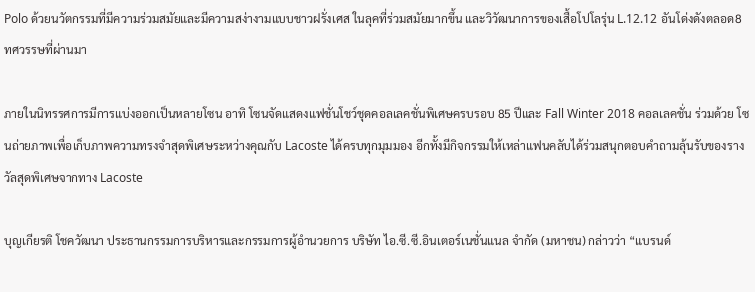Polo ด้วยนวัตกรรมที่มีความร่วมสมัยและมีความสง่างามแบบชาวฝรั่งเศส ในลุคที่ร่วมสมัยมากขึ้น และวิวัฒนาการของเสื้อโปโลรุ่น L.12.12 อันโด่งดังตลอด8 ทศวรรษที่ผ่านมา

ภายในนิทรรศการมีการแบ่งออกเป็นหลายโซน อาทิ โซนจัดแสดงแฟชั่นโชว์ชุดคอลเลคชั่นพิเศษครบรอบ 85 ปีและ Fall Winter 2018 คอลเลคชั่น ร่วมด้วย โซนถ่ายภาพเพื่อเก็บภาพความทรงจำสุดพิเศษระหว่างคุณกับ Lacoste ได้ครบทุกมุมมอง อีกทั้งมีกิจกรรมให้เหล่าแฟนคลับได้ร่วมสนุกตอบคำถามลุ้นรับของรางวัลสุดพิเศษจากทาง Lacoste

บุญเกียรติ โชควัฒนา ประธานกรรมการบริหารและกรรมการผู้อำนวยการ บริษัท ไอ.ซี.ซี.อินเตอร์เนชั่นแนล จำกัด (มหาชน) กล่าวว่า “แบรนด์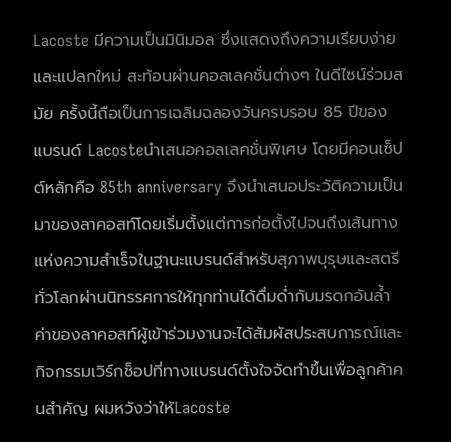Lacoste มีความเป็นมินิมอล ซึ่งแสดงถึงความเรียบง่ายและแปลกใหม่ สะท้อนผ่านคอลเลคชั่นต่างๆ ในดีไซน์ร่วมสมัย ครั้งนี้ถือเป็นการเฉลิมฉลองวันครบรอบ 85 ปีของแบรนด์ Lacosteนำเสนอคอลเลคชั่นพิเศษ โดยมีคอนเซ็ปต์หลักคือ 85th anniversary จึงนำเสนอประวัติความเป็นมาของลาคอสท์โดยเริ่มตั้งแต่การก่อตั้งไปจนถึงเส้นทางแห่งความสำเร็จในฐานะแบรนด์สำหรับสุภาพบุรุษและสตรีทั่วโลกผ่านนิทรรศการให้ทุกท่านได้ดื่มด่ำกับมรดกอันล้ำค่าของลาคอสท์ผู้เข้าร่วมงานจะได้สัมผัสประสบการณ์และกิจกรรมเวิร์กช็อปที่ทางแบรนด์ตั้งใจจัดทำขึ้นเพื่อลูกค้าคนสำคัญ ผมหวังว่าให้Lacoste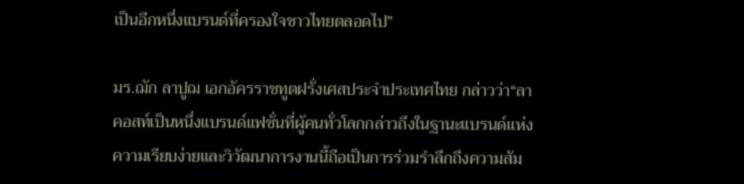เป็นอีกหนึ่งแบรนด์ที่ครองใจชาวไทยตลอดไป”

มร.ฌัก ลาปูฌ เอกอัครราชทูตฝรั่งเศสประจำประเทศไทย กล่าวว่า“ลาคอสท์เป็นหนึ่งแบรนด์แฟชั่นที่ผู้คนทั่วโลกกล่าวถึงในฐานะแบรนด์แห่งความเรียบง่ายและวิวัฒนาการงานนี้ถือเป็นการร่วมรำลึกถึงความสัม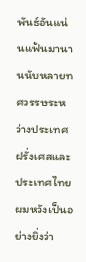พันธ์อันแน่นแฟ้นมานานนับหลายทศวรรษระหว่างประเทศฝรั่งเศสและประเทศไทย ผมหวังเป็นอย่างยิ่งว่า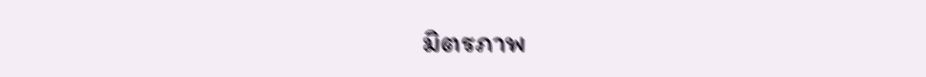มิตรภาพ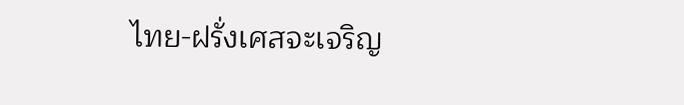ไทย-ฝรั่งเศสจะเจริญ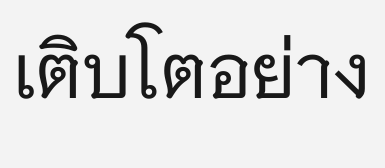เติบโตอย่าง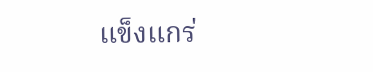แข็งแกร่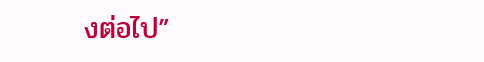งต่อไป”